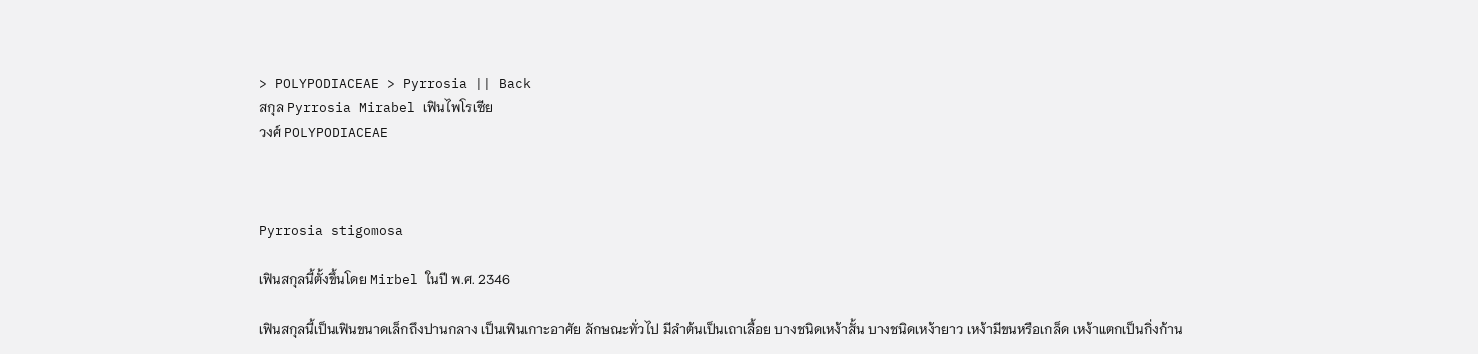> POLYPODIACEAE > Pyrrosia || Back
สกุล Pyrrosia Mirabel เฟินไพโรเซีย
วงศ์ POLYPODIACEAE



Pyrrosia stigomosa

เฟินสกุลนี้ตั้งขึ้นโดย Mirbel ในปี พ.ศ. 2346

เฟินสกุลนี้เป็นเฟินขนาดเล็กถึงปานกลาง เป็นเฟินเกาะอาศัย ลักษณะทั่วไป มีลำต้นเป็นเถาเลื้อย บางชนิดเหง้าสั้น บางชนิดเหง้ายาว เหง้ามีขนหรือเกล็ด เหง้าแตกเป็นกิ่งก้าน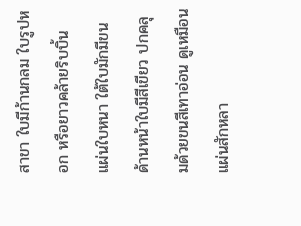สาขา ใบมีก้านกลม ใบรูปหอก หรือยาวคล้ายริบบิ้น แผ่นใบหนา ใต้ใบมักมีขน ด้านหน้าใบมีสีเขียว ปกคลุมด้วยขนสีเทาอ่อน ดูเหมือนแผ่นสักหลา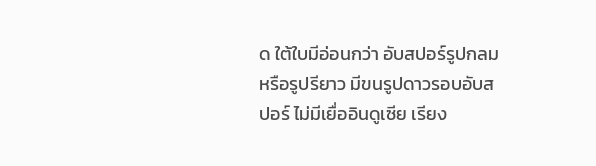ด ใต้ใบมีอ่อนกว่า อับสปอร์รูปกลม หรือรูปรียาว มีขนรูปดาวรอบอับสปอร์ ไม่มีเยื่ออินดูเซีย เรียง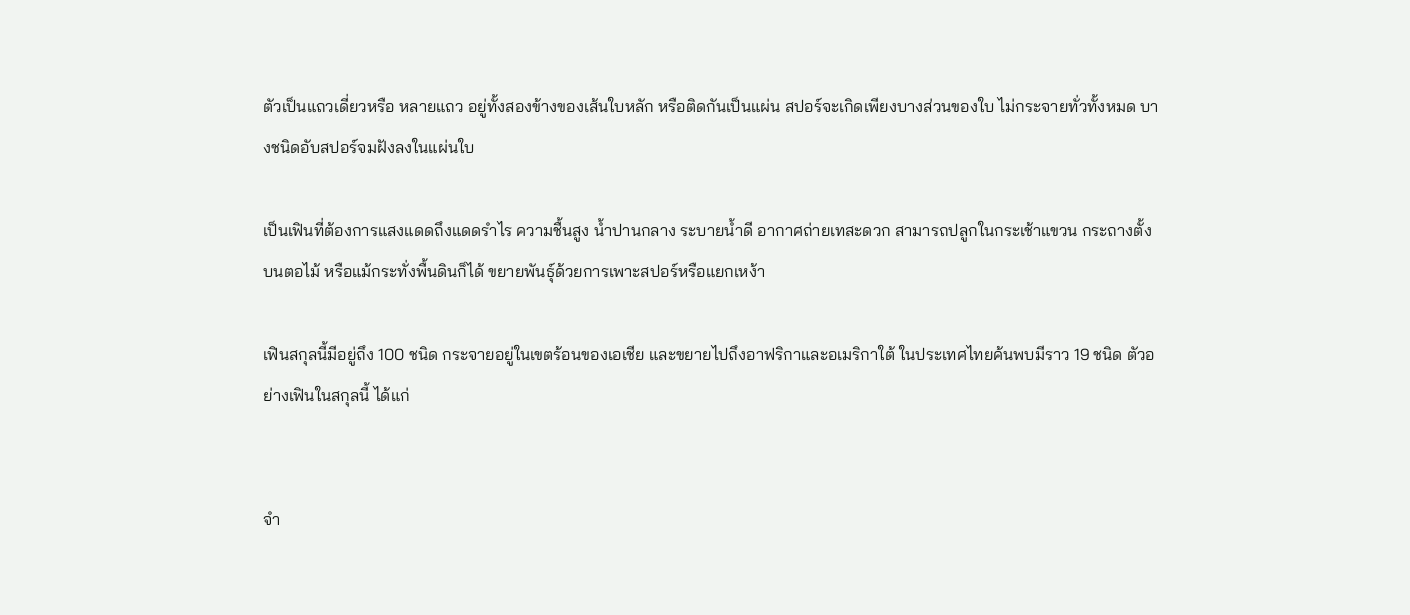ตัวเป็นแถวเดี่ยวหรือ หลายแถว อยู่ทั้งสองข้างของเส้นใบหลัก หรือติดกันเป็นแผ่น สปอร์จะเกิดเพียงบางส่วนของใบ ไม่กระจายทั่วทั้งหมด บางชนิดอับสปอร์จมฝังลงในแผ่นใบ

เป็นเฟินที่ต้องการแสงแดดถึงแดดรำไร ความชื้นสูง น้ำปานกลาง ระบายน้ำดี อากาศถ่ายเทสะดวก สามารถปลูกในกระเช้าแขวน กระถางตั้ง บนตอไม้ หรือแม้กระทั่งพื้นดินก็ได้ ขยายพันธุ์ด้วยการเพาะสปอร์หรือแยกเหง้า

เฟินสกุลนี้มีอยู่ถึง 100 ชนิด กระจายอยู่ในเขตร้อนของเอเชีย และขยายไปถึงอาฟริกาและอเมริกาใต้ ในประเทศไทยค้นพบมีราว 19 ชนิด ตัวอย่างเฟินในสกุลนี้ ได้แก่


จำ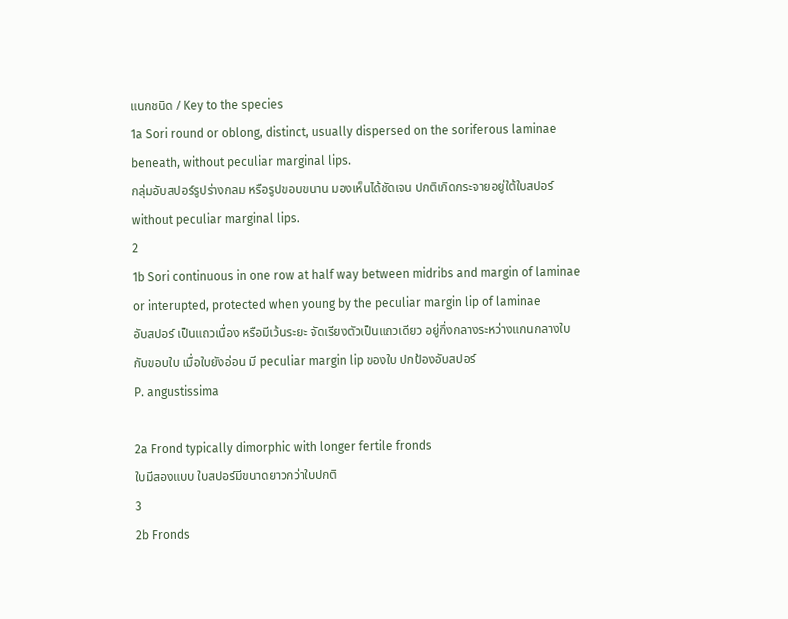แนกชนิด / Key to the species
1a Sori round or oblong, distinct, usually dispersed on the soriferous laminae beneath, without peculiar marginal lips.
กลุ่มอับสปอร์รูปร่างกลม หรือรูปขอบขนาน มองเห็นได้ชัดเจน ปกติเกิดกระจายอยู่ใต้ใบสปอร์ without peculiar marginal lips.
2
1b Sori continuous in one row at half way between midribs and margin of laminae or interupted, protected when young by the peculiar margin lip of laminae
อับสปอร์ เป็นแถวเนื่อง หรือมีเว้นระยะ จัดเรียงตัวเป็นแถวเดียว อยู่กึ่งกลางระหว่างแกนกลางใบกับขอบใบ เมื่อใบยังอ่อน มี peculiar margin lip ของใบ ปกป้องอับสปอร์
P. angustissima

2a Frond typically dimorphic with longer fertile fronds
ใบมีสองแบบ ใบสปอร์มีขนาดยาวกว่าใบปกติ
3
2b Fronds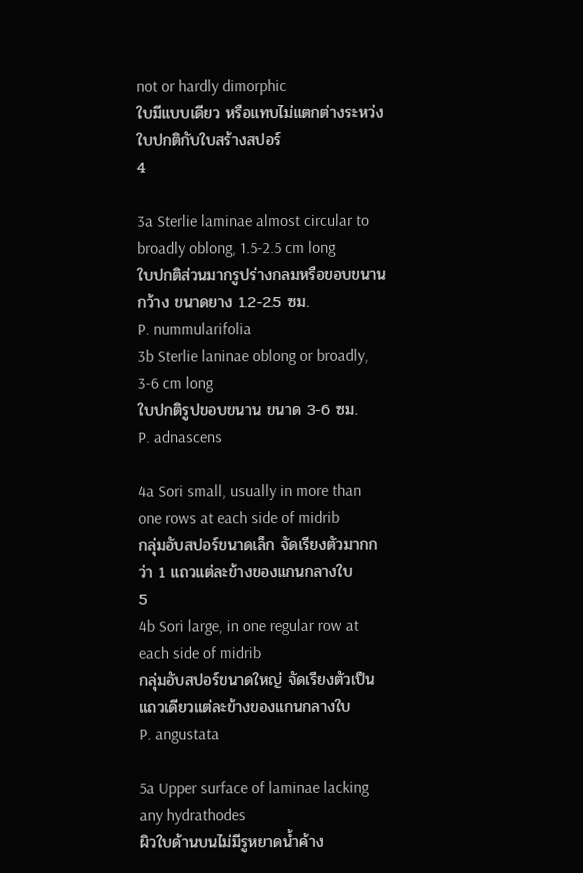not or hardly dimorphic
ใบมีแบบเดียว หรือแทบไม่แตกต่างระหว่งใบปกติกับใบสร้างสปอร์
4

3a Sterlie laminae almost circular to broadly oblong, 1.5-2.5 cm long
ใบปกติส่วนมากรูปร่างกลมหรือขอบขนานกว้าง ขนาดยาง 1.2-2.5 ซม.
P. nummularifolia
3b Sterlie laninae oblong or broadly, 3-6 cm long
ใบปกติรูปขอบขนาน ขนาด 3-6 ซม.
P. adnascens

4a Sori small, usually in more than one rows at each side of midrib
กลุ่มอับสปอร์ขนาดเล็ก จัดเรียงตัวมากกว่า 1 แถวแต่ละข้างของแกนกลางใบ
5
4b Sori large, in one regular row at each side of midrib
กลุ่มอับสปอร์ขนาดใหญ่ จัดเรียงตัวเป็นแถวเดียวแต่ละข้างของแกนกลางใบ
P. angustata

5a Upper surface of laminae lacking any hydrathodes
ผิวใบด้านบนไม่มีรูหยาดน้ำค้าง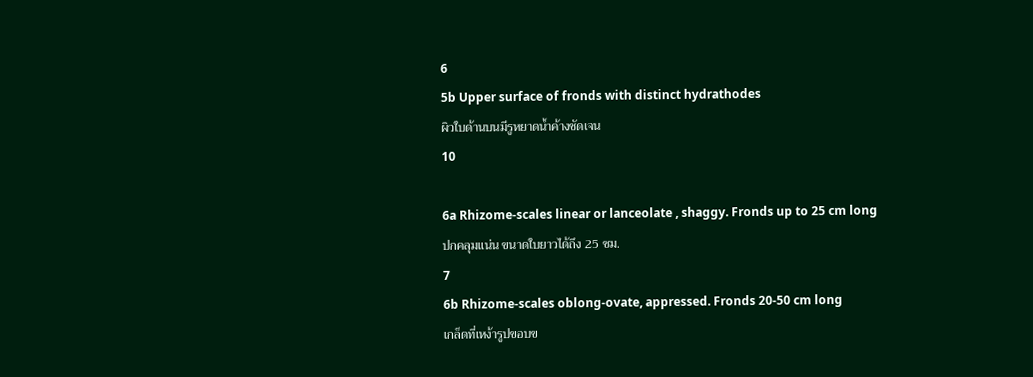6
5b Upper surface of fronds with distinct hydrathodes
ผิวใบด้านบนมีรูหยาดน้ำค้างชัดเจน
10

6a Rhizome-scales linear or lanceolate , shaggy. Fronds up to 25 cm long
ปกคลุมแน่น ขนาดใบยาวได้ถึง 25 ซม.
7
6b Rhizome-scales oblong-ovate, appressed. Fronds 20-50 cm long
เกล็ดที่เหง้ารูปขอบข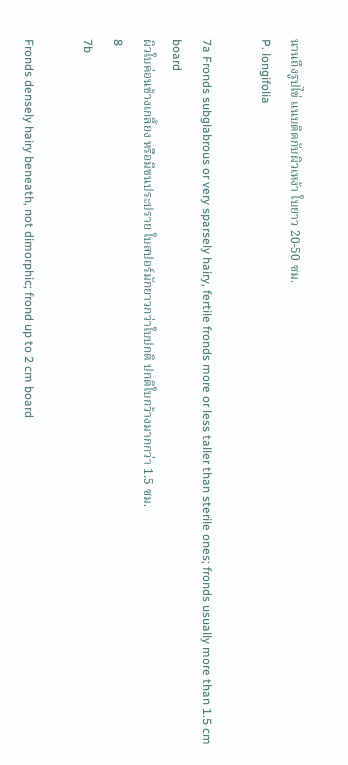นานถึงรูปไข่ แนบติดกับผิวเหง้า ใบยาว 20-50 ซม.
P. longifolia

7a Fronds subglabrous or very sparsely hairy, fertile fronds more or less taller than sterile ones; fronds usually more than 1.5 cm board
ผิวใบค่อนข้างเกลี้ยง หรือมีขนประปราย ใบสปอร์มักยาวกว่าใบปกติ ปกติใบกว้างมากกว่า 1.5 ซม.
8
7b

Fronds densely hairy beneath, not dimorphic; frond up to 2 cm board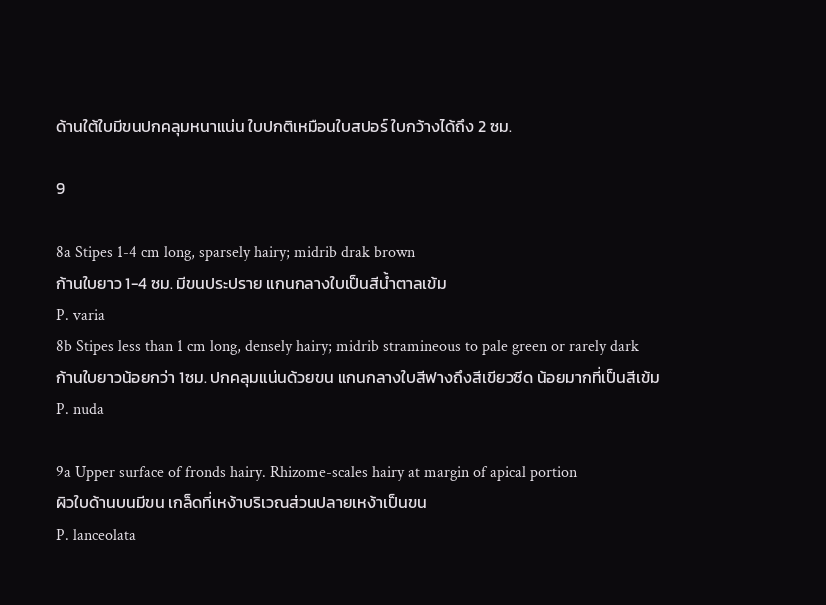ด้านใต้ใบมีขนปกคลุมหนาแน่น ใบปกติเหมือนใบสปอร์ ใบกว้างได้ถึง 2 ซม.

9

8a Stipes 1-4 cm long, sparsely hairy; midrib drak brown
ก้านใบยาว 1-4 ซม. มีขนประปราย แกนกลางใบเป็นสีน้ำตาลเข้ม
P. varia
8b Stipes less than 1 cm long, densely hairy; midrib stramineous to pale green or rarely dark
ก้านใบยาวน้อยกว่า 1ซม. ปกคลุมแน่นด้วยขน แกนกลางใบสีฟางถึงสีเขียวซีด น้อยมากที่เป็นสีเข้ม
P. nuda

9a Upper surface of fronds hairy. Rhizome-scales hairy at margin of apical portion
ผิวใบด้านบนมีขน เกล็ดที่เหง้าบริเวณส่วนปลายเหง้าเป็นขน
P. lanceolata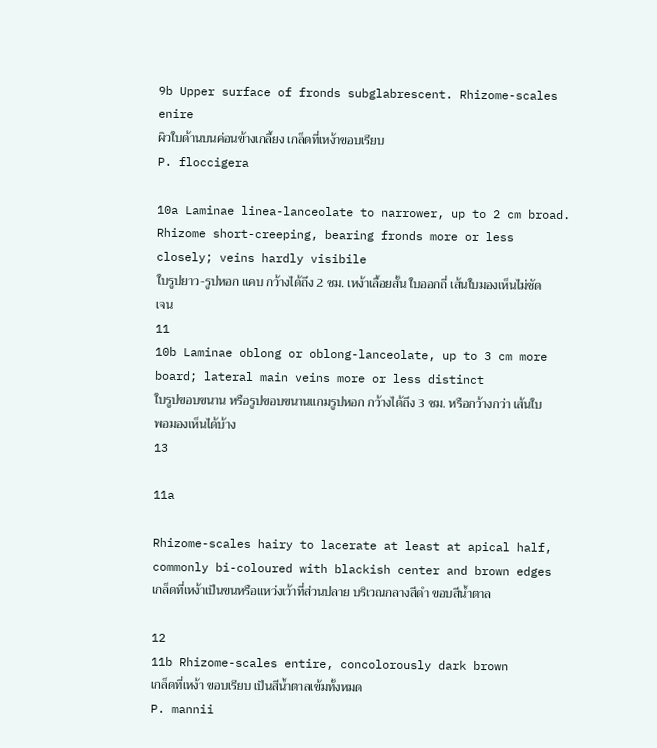9b Upper surface of fronds subglabrescent. Rhizome-scales enire
ผิวใบด้านบนค่อนข้างเกลี้ยง เกล็ดที่เหง้าขอบเรียบ
P. floccigera

10a Laminae linea-lanceolate to narrower, up to 2 cm broad. Rhizome short-creeping, bearing fronds more or less closely; veins hardly visibile
ใบรูปยาว-รูปหอก แคบ กว้างได้ถึง 2 ซม. เหง้าเลื้อยสั้น ใบออกถี่ เส้นใบมองเห็นไม่ชัดเจน
11
10b Laminae oblong or oblong-lanceolate, up to 3 cm more board; lateral main veins more or less distinct
ใบรูปขอบขนาน หรือรูปขอบขนานแกมรูปหอก กว้างได้ถึง 3 ซม. หรือกว้างกว่า เส้นใบพอมองเห็นได้บ้าง
13

11a

Rhizome-scales hairy to lacerate at least at apical half, commonly bi-coloured with blackish center and brown edges
เกล็ดที่เหง้าเป็นขนหรือแหว่งเว้าที่ส่วนปลาย บริเวณกลางสีดำ ขอบสีน้ำตาล

12
11b Rhizome-scales entire, concolorously dark brown
เกล็ดที่เหง้า ขอบเรียบ เป็นสีน้ำตาลเข้มทั้งหมด
P. mannii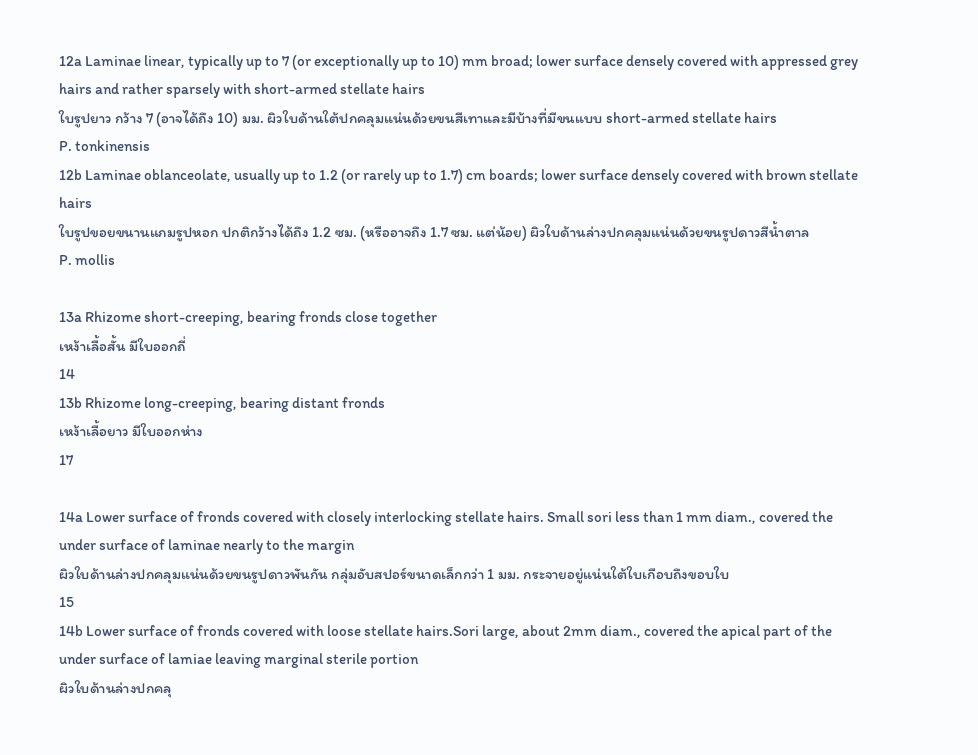12a Laminae linear, typically up to 7 (or exceptionally up to 10) mm broad; lower surface densely covered with appressed grey hairs and rather sparsely with short-armed stellate hairs
ใบรูปยาว กว้าง 7 (อาจได้ถึง 10) มม. ผิวใบด้านใต้ปกคลุมแน่นด้วยขนสีเทาและมีบ้างที่มีขนแบบ short-armed stellate hairs
P. tonkinensis
12b Laminae oblanceolate, usually up to 1.2 (or rarely up to 1.7) cm boards; lower surface densely covered with brown stellate hairs
ใบรูปขอยขนานแกมรูปหอก ปกติกว้างได้ถึง 1.2 ซม. (หรืออาจถึง 1.7 ซม. แต่น้อย) ผิวใบด้านล่างปกคลุมแน่นด้วยขนรูปดาวสีน้ำตาล
P. mollis

13a Rhizome short-creeping, bearing fronds close together
เหง้าเลื้อสั้น มีใบออกถี่
14
13b Rhizome long-creeping, bearing distant fronds
เหง้าเลื้อยาว มีใบออกห่าง
17

14a Lower surface of fronds covered with closely interlocking stellate hairs. Small sori less than 1 mm diam., covered the under surface of laminae nearly to the margin
ผิวใบด้านล่างปกคลุมแน่นด้วยขนรูปดาวพันกัน กลุ่มอับสปอร์ขนาดเล็กกว่า 1 มม. กระจายอยู่แน่นใต้ใบเกือบถึงขอบใบ
15
14b Lower surface of fronds covered with loose stellate hairs.Sori large, about 2mm diam., covered the apical part of the under surface of lamiae leaving marginal sterile portion
ผิวใบด้านล่างปกคลุ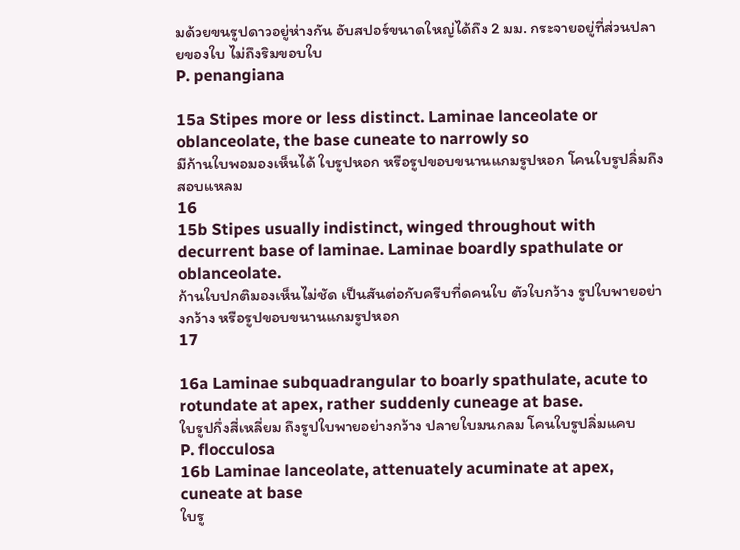มด้วยขนรูปดาวอยู่ห่างกัน อับสปอร์ขนาดใหญ่ได้ถึง 2 มม. กระจายอยู่ที่ส่วนปลายของใบ ไม่ถึงริมขอบใบ
P. penangiana

15a Stipes more or less distinct. Laminae lanceolate or oblanceolate, the base cuneate to narrowly so
มีก้านใบพอมองเห็นได้ ใบรูปหอก หรือรูปขอบขนานแกมรูปหอก โคนใบรูปลิ่มถึงสอบแหลม
16
15b Stipes usually indistinct, winged throughout with decurrent base of laminae. Laminae boardly spathulate or oblanceolate.
ก้านใบปกติมองเห็นไม่ชัด เป็นสันต่อกับครีบที่ดคนใบ ตัวใบกว้าง รูปใบพายอย่างกว้าง หรือรูปขอบขนานแกมรูปหอก
17

16a Laminae subquadrangular to boarly spathulate, acute to rotundate at apex, rather suddenly cuneage at base.
ใบรูปกึ่งสี่เหลี่ยม ถึงรูปใบพายอย่างกว้าง ปลายใบมนกลม โคนใบรูปลิ่มแคบ
P. flocculosa
16b Laminae lanceolate, attenuately acuminate at apex, cuneate at base
ใบรู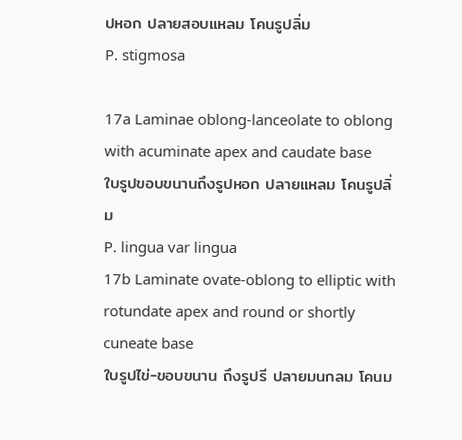ปหอก ปลายสอบแหลม โคนรูปลิ่ม
P. stigmosa

17a Laminae oblong-lanceolate to oblong with acuminate apex and caudate base
ใบรูปขอบขนานถึงรูปหอก ปลายแหลม โคนรูปลิ่ม
P. lingua var lingua
17b Laminate ovate-oblong to elliptic with rotundate apex and round or shortly cuneate base
ใบรูปไข่-ขอบขนาน ถึงรูปรี ปลายมนกลม โคนม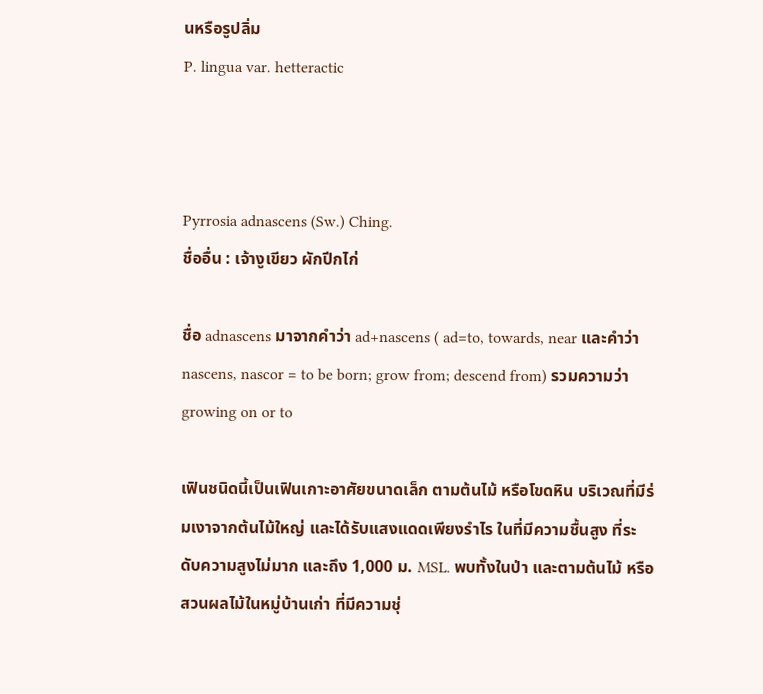นหรือรูปลิ่ม
P. lingua var. hetteractic



Pyrrosia adnascens (Sw.) Ching.
ชื่ออื่น : เจ้างูเขียว ผักปีกไก่

ชื่อ adnascens มาจากคำว่า ad+nascens ( ad=to, towards, near และคำว่า nascens, nascor = to be born; grow from; descend from) รวมความว่า growing on or to

เฟินชนิดนี้เป็นเฟินเกาะอาศัยขนาดเล็ก ตามต้นไม้ หรือโขดหิน บริเวณที่มีร่มเงาจากต้นไม้ใหญ่ และได้รับแสงแดดเพียงรำไร ในที่มีความชื้นสูง ที่ระดับความสูงไม่มาก และถึง 1,000 ม. MSL. พบทั้งในป่า และตามต้นไม้ หรือสวนผลไม้ในหมู่บ้านเก่า ที่มีความชุ่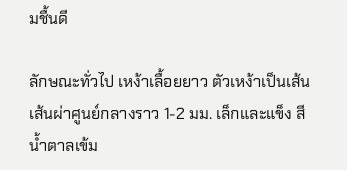มชื้นดี

ลักษณะทั่วไป เหง้าเลื้อยยาว ตัวเหง้าเป็นเส้น เส้นผ่าศูนย์กลางราว 1-2 มม. เล็กและแข็ง สีน้ำตาลเข้ม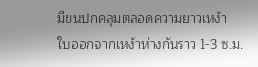มีขนปกคลุมตลอดความยาวเหง้า
ใบออกจากเหง้าห่างกันราว 1-3 ซ.ม.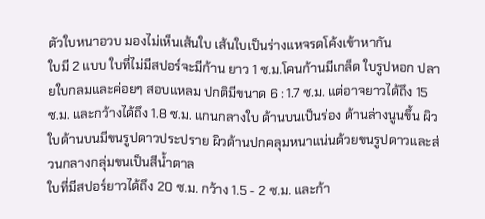ตัวใบหนาอวบ มองไม่เห็นเส้นใบ เส้นใบเป็นร่างแหจรดโค้งเข้าหากัน
ใบมี 2 แบบ ใบที่ไม่มีสปอร์จะมีก้าน ยาว 1 ซ.ม.โคนก้านมีเกล็ด ใบรูปหอก ปลายใบกลมและค่อยๆ สอบแหลม ปกติมีขนาด 6 : 1.7 ซ.ม. แต่อาจยาวได้ถึง 15 ซ.ม. และกว้างได้ถึง 1.8 ซ.ม. แกนกลางใบ ด้านบนเป็นร่อง ด้านล่างนูนขึ้น ผิวใบด้านบนมีขนรูปดาวประปราย ผิวด้านปกคลุมหนาแน่นด้วยขนรูปดาวและส่วนกลางกลุ่มขนเป็นสีน้ำตาล
ใบที่มีสปอร์ยาวได้ถึง 20 ซ.ม. กว้าง 1.5 - 2 ซ.ม. และก้า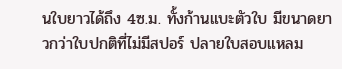นใบยาวได้ถึง 4ซ.ม. ทั้งก้านแบะตัวใบ มีขนาดยาวกว่าใบปกติที่ไม่มีสปอร์ ปลายใบสอบแหลม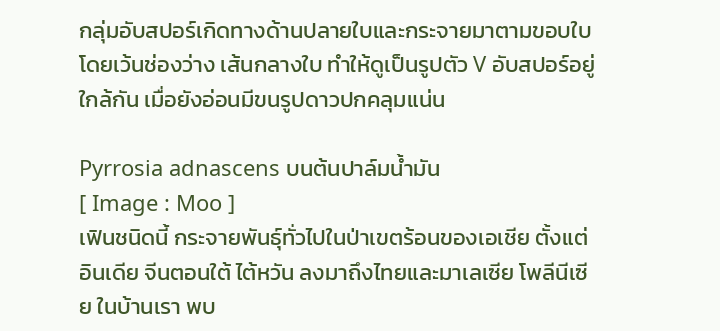กลุ่มอับสปอร์เกิดทางด้านปลายใบและกระจายมาตามขอบใบ โดยเว้นช่องว่าง เส้นกลางใบ ทำให้ดูเป็นรูปตัว V อับสปอร์อยู่ใกล้กัน เมื่อยังอ่อนมีขนรูปดาวปกคลุมแน่น

Pyrrosia adnascens บนต้นปาล์มน้ำมัน
[ Image : Moo ]
เฟินชนิดนี้ กระจายพันธุ์ทั่วไปในป่าเขตร้อนของเอเชีย ตั้งแต่ อินเดีย จีนตอนใต้ ไต้หวัน ลงมาถึงไทยและมาเลเซีย โพลีนีเซีย ในบ้านเรา พบ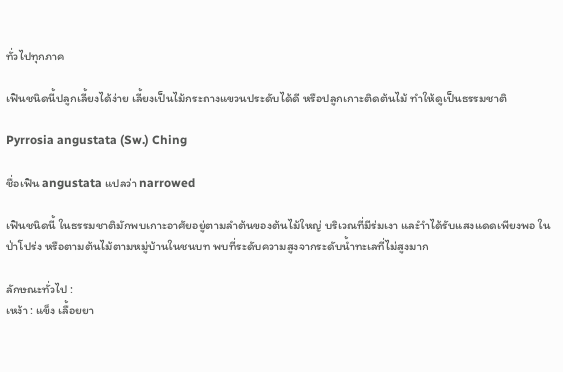ทั่วไปทุกภาค

เฟินชนิดนี้ปลูกเลี้ยงได้ง่าย เลี้ยงเป็นไม้กระถางแขวนประดับได้ดี หรือปลูกเกาะติดต้นไม้ ทำให้ดูเป็นธรรมชาติ

Pyrrosia angustata (Sw.) Ching

ชื่อเฟิน angustata แปลว่า narrowed

เฟินชนิดนี้ ในธรรมชาติมักพบเกาะอาศัยอยู่ตามลำต้นของต้นไม้ใหญ่ บริเวณที่มีร่มเงา และำำได้รับแสงแดดเพียงพอ ในป่าโปร่ง หรือตามต้นไม้ตามหมู่บ้านในชนบท พบที่ระดับความสูงจากระดับน้ำทะเลที่ไม่สูงมาก

ลักษณะทั่วไป :
เหง้า : แข็ง เลื้อยยา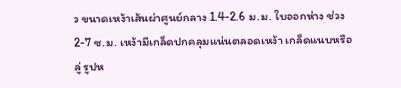ว ขนาดเหง้าเส้นผ่าศูนย์กลาง 1.4-2.6 ม.ม. ใบออกห่าง ช่วง 2-7 ซ.ม. เหง้ามีเกล็ดปกคลุมแน่นตลอดเหง้า เกล็ดแนบหรือลู่ รูปห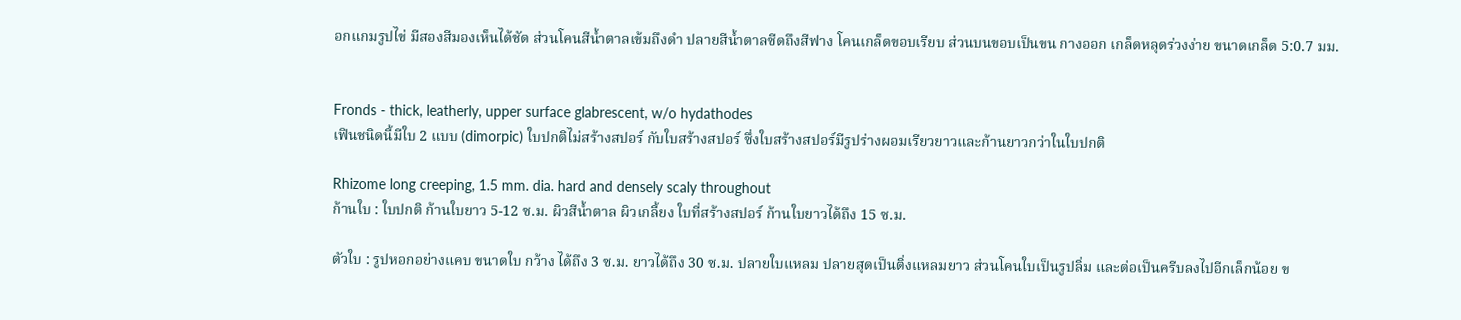อกแกมรูปไข่ มีสองสีมองเห็นได้ชัด ส่วนโคนสีน้ำตาลเข้มถึงดำ ปลายสีน้ำตาลซีดถึงสีฟาง โคนเกล็ดขอบเรียบ ส่วนบนขอบเป็นขน กางออก เกล็ดหลุดร่วงง่าย ขนาดเกล็ด 5:0.7 มม.


Fronds - thick, leatherly, upper surface glabrescent, w/o hydathodes
เฟินชนิดนี้มีใบ 2 แบบ (dimorpic) ใบปกติไม่สร้างสปอร์ กับใบสร้างสปอร์ ซึ่งใบสร้างสปอร์มีรูปร่างผอมเรียวยาวและก้านยาวกว่าในใบปกติ

Rhizome long creeping, 1.5 mm. dia. hard and densely scaly throughout
ก้านใบ : ใบปกติ ก้านใบยาว 5-12 ซ.ม. ผิวสีน้ำตาล ผิวเกลี้ยง ใบที่สร้างสปอร์ ก้านใบยาวได้ถึง 15 ซ.ม.

ตัวใบ : รูปหอกอย่างแคบ ขนาดใบ กว้าง ได้ถึง 3 ซ.ม. ยาวได้ถึง 30 ซ.ม. ปลายใบแหลม ปลายสุดเป็นติ่งแหลมยาว ส่วนโคนใบเป็นรูปลิ่ม และต่อเป็นครีบลงไปอีกเล็กน้อย ข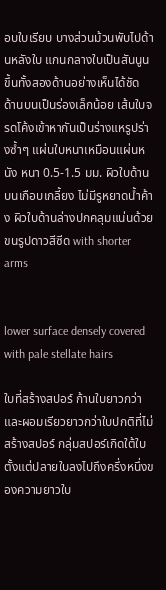อบใบเรียบ บางส่วนม้วนพับไปด้านหลังใบ แกนกลางใบเป็นสันนูนขึ้นทั้งสองด้านอย่างเห็นได้ชัด ด้านบนเป็นร่องเล็กน้อย เส้นใบจรดโค้งเข้าหากันเป็นร่างแหรูปร่างซ้ำๆ แผ่นใบหนาเหมือนแผ่นหนัง หนา 0.5-1.5 มม. ผิวใบด้านบนเกือบเกลี้ยง ไม่มีรูหยาดน้ำค้าง ผิวใบด้านล่างปกคลุมแน่นด้วยขนรูปดาวสีซีด with shorter arms


lower surface densely covered with pale stellate hairs

ใบที่สร้างสปอร์ ก้านใบยาวกว่าและผอมเรียวยาวกว่าใบปกติที่ไม่สร้างสปอร์ กลุ่มสปอร์เกิดใต้ใบ ตั้งแต่ปลายใบลงไปถึงครึ่งหนึ่งของความยาวใบ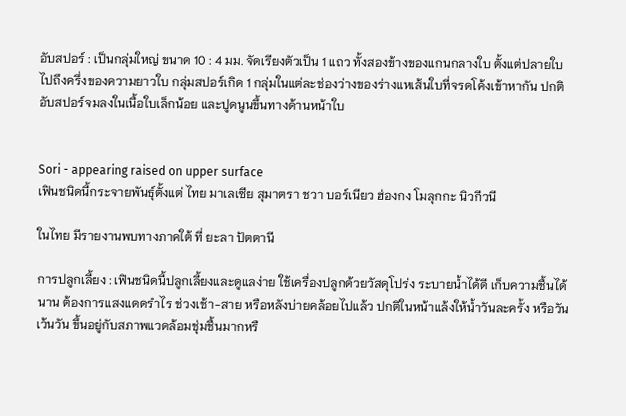อับสปอร์ : เป็นกลุ่มใหญ่ ขนาด 10 : 4 มม. จัดเรียงตัวเป็น 1 แถว ทั้งสองข้างของแกนกลางใบ ตั้งแต่ปลายใบไปถึงครึ่งของความยาวใบ กลุ่มสปอร์เกิด 1 กลุ่มในแต่ละช่องว่างของร่างแหเส้นใบที่จรดโค้งเข้าหากัน ปกติอับสปอร์จมลงในเนื้อใบเล็กน้อย และปูดนูนขึ้นทางด้านหน้าใบ


Sori - appearing raised on upper surface
เฟินชนิดนี้กระจายพันธุ์ตั้งแต่ ไทย มาเลเซีย สุมาตรา ชวา บอร์เนียว ฮ่องกง โมลุกกะ นิวกีวนี

ในไทย มีรายงานพบทางภาคใต้ ที่ ยะลา ปัตตานี

การปลูกเลี้ยง : เฟินชนิดนี้ปลูกเลี้ยงและดูแลง่าย ใช้เครื่องปลูกด้วยวัสดุโปร่ง ระบายน้ำได้ดี เก็บความชื้นได้นาน ต้องการแสงแดดรำไร ช่วงเช้า-สาย หรือหลังบ่ายคล้อยไปแล้ว ปกติในหน้าแล้งให้น้ำวันละครั้ง หรือวันเว้นวัน ขึ้นอยู่กับสภาพแวดล้อมชุ่มชื้นมากหรื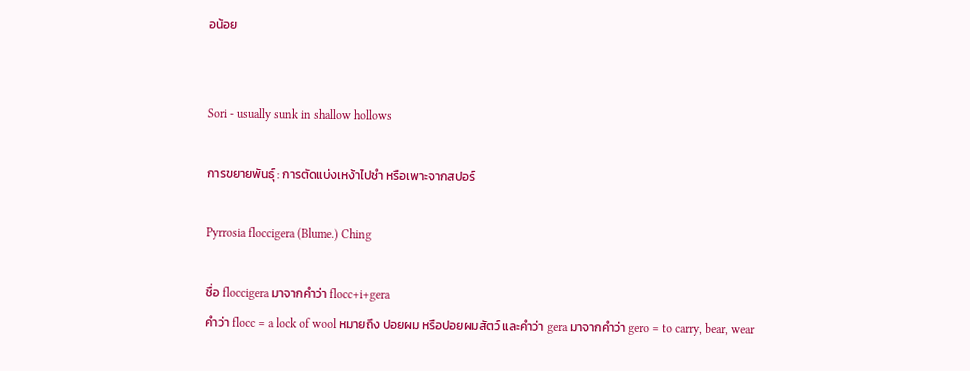อน้อย


Sori - usually sunk in shallow hollows

การขยายพันธุ์ : การตัดแบ่งเหง้าไปชำ หรือเพาะจากสปอร์

Pyrrosia floccigera (Blume.) Ching

ชื่อ floccigera มาจากคำว่า flocc+i+gera
คำว่า flocc = a lock of wool หมายถึง ปอยผม หรือปอยผมสัตว์ และคำว่า gera มาจากคำว่า gero = to carry, bear, wear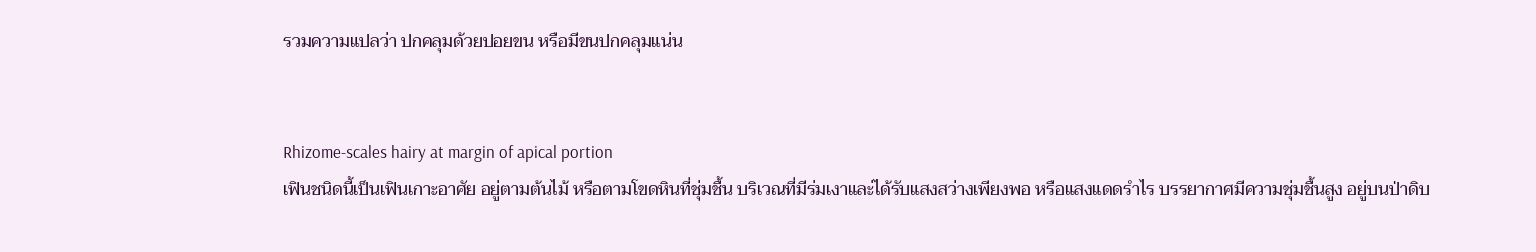รวมความแปลว่า ปกคลุมด้วยปอยขน หรือมีขนปกคลุมแน่น


Rhizome-scales hairy at margin of apical portion
เฟินชนิดนี้เป็นเฟินเกาะอาศัย อยู่ตามต้นไม้ หรือตามโขดหินที่ชุ่มชื้น บริเวณที่มีร่มเงาและ่ได้รับแสงสว่างเพียงพอ หรือแสงแดดรำไร บรรยากาศมีความชุ่มชื้นสูง อยู่บนป่าดิบ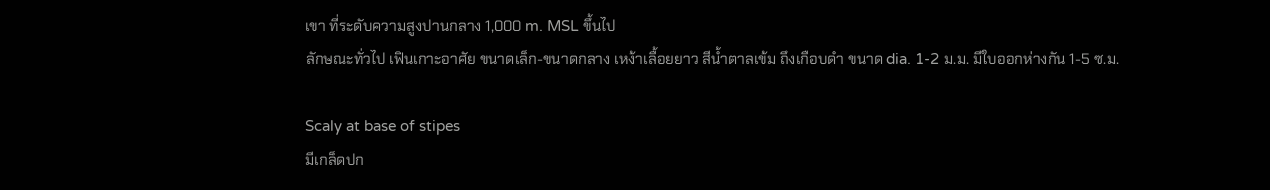เขา ที่ระดับความสูงปานกลาง 1,000 m. MSL ขึ้นไป
ลักษณะทั่วไป เฟินเกาะอาศัย ขนาดเล็ก-ขนาดกลาง เหง้าเลื้อยยาว สีน้ำตาลเข้ม ถึงเกือบดำ ขนาด dia. 1-2 ม.ม. มีใบออกห่างกัน 1-5 ซ.ม.

Scaly at base of stipes
มีเกล็ดปก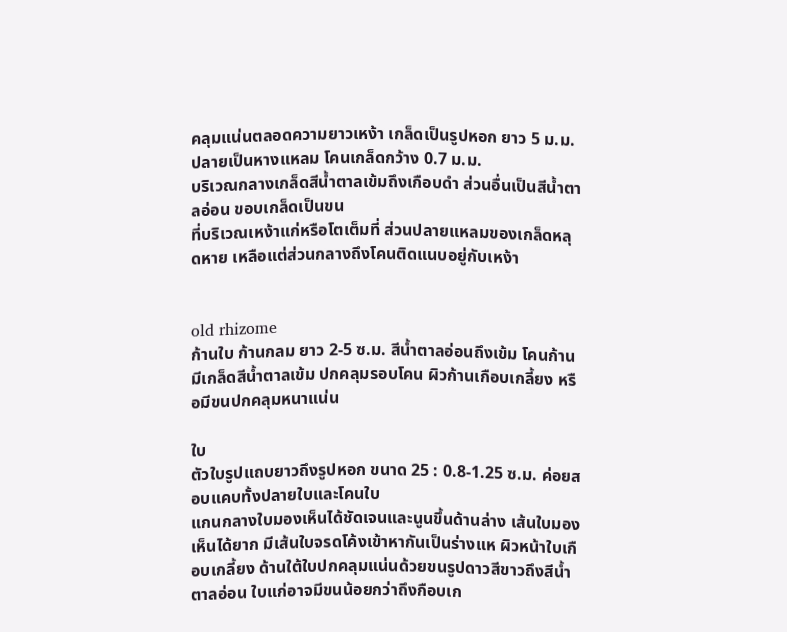คลุมแน่นตลอดความยาวเหง้า เกล็ดเป็นรูปหอก ยาว 5 ม.ม. ปลายเป็นหางแหลม โคนเกล็ดกว้าง 0.7 ม.ม.
บริเวณกลางเกล็ดสีน้ำตาลเข้มถึงเกือบดำ ส่วนอื่นเป็นสีน้ำตาลอ่อน ขอบเกล็ดเป็นขน
ที่บริเวณเหง้าแก่หรือโตเต็มที่ ส่วนปลายแหลมของเกล็ดหลุดหาย เหลือแต่ส่วนกลางถึงโคนติดแนบอยู่กับเหง้า


old rhizome
ก้านใบ ก้านกลม ยาว 2-5 ซ.ม. สีน้ำตาลอ่อนถึงเข้ม โคนก้านมีเกล็ดสีน้ำตาลเข้ม ปกคลุมรอบโคน ผิวก้านเกือบเกลี้ยง หรือมีขนปกคลุมหนาแน่น

ใบ
ตัวใบรูปแถบยาวถึงรูปหอก ขนาด 25 : 0.8-1.25 ซ.ม. ค่อยสอบแคบทั้งปลายใบและโคนใบ
แกนกลางใบมองเห็นได้ชัดเจนและนูนขึ้นด้านล่าง เส้นใบมองเห็นได้ยาก มีเส้นใบจรดโค้งเข้าหากันเป็นร่างแห ผิวหน้าใบเกือบเกลี้ยง ด้านใต้ใบปกคลุมแน่นด้วยขนรูปดาวสีขาวถึงสีน้ำตาลอ่อน ใบแก่อาจมีขนน้อยกว่าถึงกือบเก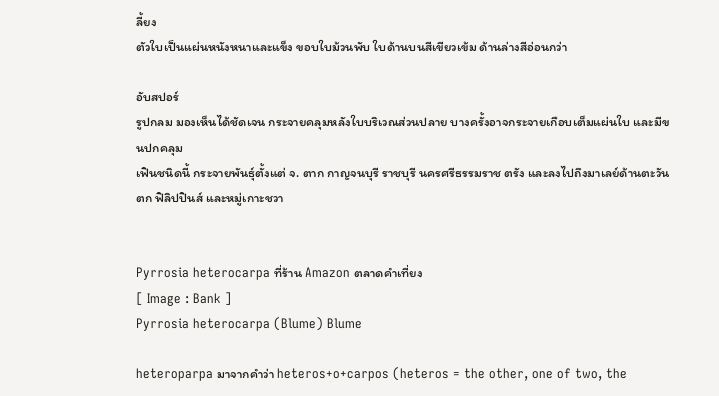ลี้ยง
ตัวใบเป็นแผ่นหนังหนาและแข็ง ขอบใบม้วนพับ ใบด้านบนสีเขียวเข้ม ด้านล่างสีอ่อนกว่า

อับสปอร์
รูปกลม มองเห็นได้ชัดเจน กระจายคลุมหลังใบบริเวณส่วนปลาย บางครั้งอาจกระจายเกือบเต็มแผ่นใบ และมีขนปกคลุม
เฟินชนิดนี้ กระจายพันธุ์ตั้งแต่ จ. ตาก กาญจนบุรี ราชบุรี นครศรีธรรมราช ตรัง และลงไปถึงมาเลย์ด้านตะวันตก ฟิลิปปินส์ และหมู่เกาะชวา


Pyrrosia heterocarpa ที่ร้าน Amazon ตลาดคำเที่ยง
[ Image : Bank ]
Pyrrosia heterocarpa (Blume) Blume

heteroparpa มาจากคำว่า heteros+o+carpos (heteros = the other, one of two, the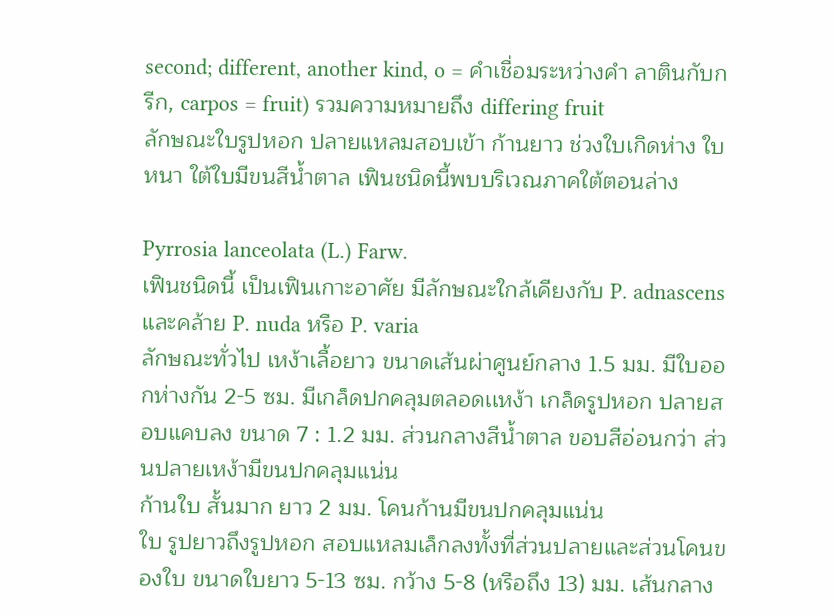second; different, another kind, o = คำเชื่อมระหว่างคำ ลาตินกับกรีก, carpos = fruit) รวมความหมายถึง differing fruit
ลักษณะใบรูปหอก ปลายแหลมสอบเข้า ก้านยาว ช่วงใบเกิดห่าง ใบหนา ใต้ใบมีขนสีน้ำตาล เฟินชนิดนี้พบบริเวณภาคใต้ตอนล่าง

Pyrrosia lanceolata (L.) Farw.
เฟินชนิดนี้ เป็นเฟินเกาะอาศัย มีลักษณะใกล้เคียงกับ P. adnascens และคล้าย P. nuda หรือ P. varia
ลักษณะทั่วไป เหง้าเลื้อยาว ขนาดเส้นผ่าศูนย์กลาง 1.5 มม. มีใบออกห่างกัน 2-5 ซม. มีเกล็ดปกคลุมตลอดเเหง้า เกล็ดรูปหอก ปลายสอบแคบลง ขนาด 7 : 1.2 มม. ส่วนกลางสีน้ำตาล ขอบสีอ่อนกว่า ส่วนปลายเหง้ามีขนปกคลุมแน่น
ก้านใบ สั้นมาก ยาว 2 มม. โคนก้านมีขนปกคลุมแน่น
ใบ รูปยาวถึงรูปหอก สอบแหลมเล็กลงทั้งที่ส่วนปลายและส่วนโคนของใบ ขนาดใบยาว 5-13 ซม. กว้าง 5-8 (หรือถึง 13) มม. เส้นกลาง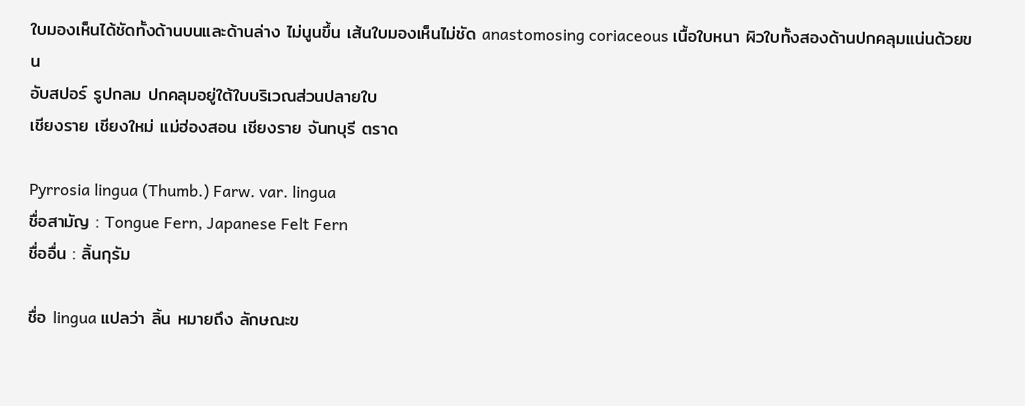ใบมองเห็นได้ชัดทั้งด้านบนและด้านล่าง ไม่นูนขึ้น เส้นใบมองเห็นไม่ชัด anastomosing coriaceous เนื้อใบหนา ผิวใบทั้งสองด้านปกคลุมแน่นด้วยขน
อับสปอร์ รูปกลม ปกคลุมอยู่ใต้ใบบริเวณส่วนปลายใบ
เชียงราย เชียงใหม่ แม่ฮ่องสอน เชียงราย จันทบุรี ตราด

Pyrrosia lingua (Thumb.) Farw. var. lingua
ชื่อสามัญ : Tongue Fern, Japanese Felt Fern
ชื่ออื่น : ลิ้นกุรัม

ชื่อ lingua แปลว่า ลิ้น หมายถึง ลักษณะข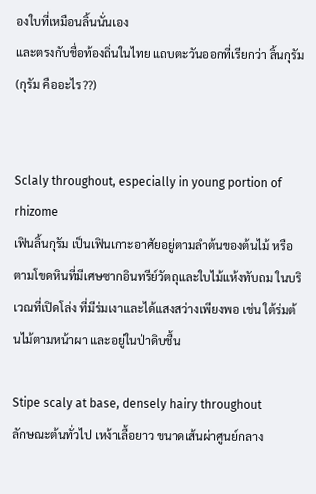องใบที่เหมือนลิ้นนั่นเอง
และตรงกับชื่อท้องถิ่นในไทย แถบตะวันออกที่เรียกว่า ลิ้นกุรัม
(กุรัม คืออะไร??)


Sclaly throughout, especially in young portion of rhizome
เฟินลิ้นกุรัม เป็นเฟินเกาะอาศัยอยู่ตามลำต้นของต้นไม้ หรือตามโขดหินที่มีเศษซากอินทรีย์วัตถุและใบไม้แห้งทับถม ในบริเวณที่เปิดโล่ง ที่มีร่มเงาและได้แสงสว่างเพียงพอ เช่น ใต้ร่มต้นไม้ตามหน้าผา และอยู่ในป่าดิบชื้น

Stipe scaly at base, densely hairy throughout
ลักษณะต้นทั่วไป เหง้าเลื้อยาว ขนาดเส้นผ่าศูนย์กลาง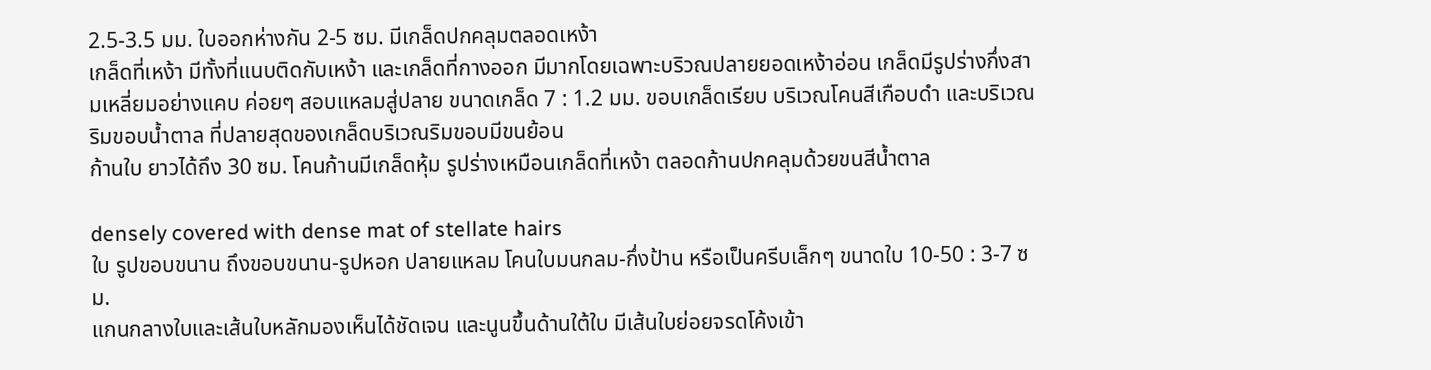2.5-3.5 มม. ใบออกห่างกัน 2-5 ซม. มีเกล็ดปกคลุมตลอดเหง้า
เกล็ดที่เหง้า มีทั้งที่แนบติดกับเหง้า และเกล็ดที่กางออก มีมากโดยเฉพาะบริวณปลายยอดเหง้าอ่อน เกล็ดมีรูปร่างกึ่งสามเหลี่ยมอย่างแคบ ค่อยๆ สอบแหลมสู่ปลาย ขนาดเกล็ด 7 : 1.2 มม. ขอบเกล็ดเรียบ บริเวณโคนสีเกือบดำ และบริเวณริมขอบน้ำตาล ที่ปลายสุดของเกล็ดบริเวณริมขอบมีขนย้อน
ก้านใบ ยาวได้ถึง 30 ซม. โคนก้านมีเกล็ดหุ้ม รูปร่างเหมือนเกล็ดที่เหง้า ตลอดก้านปกคลุมด้วยขนสีน้ำตาล

densely covered with dense mat of stellate hairs
ใบ รูปขอบขนาน ถึงขอบขนาน-รูปหอก ปลายแหลม โคนใบมนกลม-กึ่งป้าน หรือเป็นครีบเล็กๆ ขนาดใบ 10-50 : 3-7 ซม.
แกนกลางใบและเส้นใบหลักมองเห็นได้ชัดเจน และนูนขึ้นด้านใต้ใบ มีเส้นใบย่อยจรดโค้งเข้า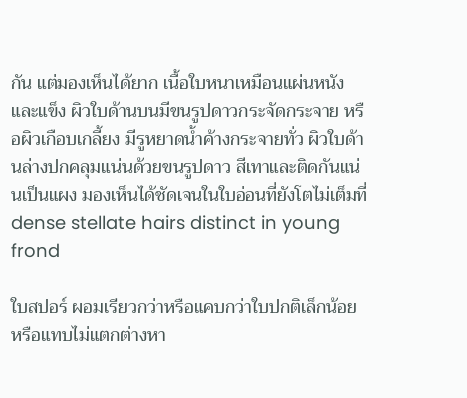กัน แต่มองเห็นได้ยาก เนื้อใบหนาเหมือนแผ่นหนังและแข็ง ผิวใบด้านบนมีขนรูปดาวกระจัดกระจาย หรือผิวเกือบเกลี้ยง มีรูหยาดน้ำค้างกระจายทั่ว ผิวใบด้านล่างปกคลุมแน่นด้วยขนรูปดาว สีเทาและติดกันแน่นเป็นแผง มองเห็นได้ชัดเจนในใบอ่อนที่ยังโตไม่เต็มที่
dense stellate hairs distinct in young frond

ใบสปอร์ ผอมเรียวกว่าหรือแคบกว่าใบปกติเล็กน้อย หรือแทบไม่แตกต่างหา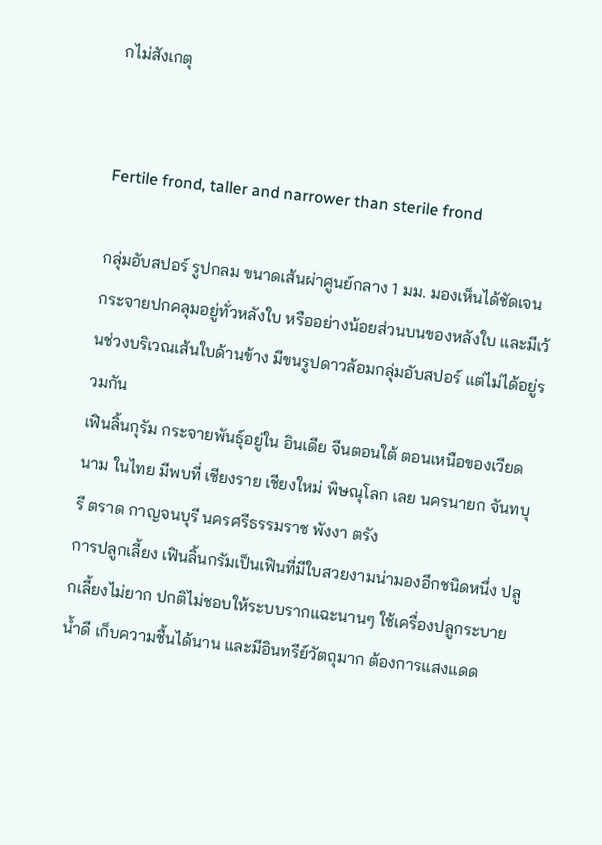กไม่สังเกตุ


Fertile frond, taller and narrower than sterile frond

กลุ่มอับสปอร์ รูปกลม ขนาดเส้นผ่าศูนย์กลาง 1 มม. มองเห็นได้ชัดเจน
กระจายปกคลุมอยู่ทั่วหลังใบ หรืออย่างน้อยส่วนบนของหลังใบ และมีเว้นช่วงบริเวณเส้นใบด้านข้าง มีขนรูปดาวล้อมกลุ่มอับสปอร์ แต่ไม่ได้อยู่รวมกัน
เฟินลิ้นกุรัม กระจายพันธุ์อยู่ใน อินเดีย จีนตอนใต้ ตอนเหนือของเวียดนาม ในไทย มีพบที่ เชียงราย เชียงใหม่ พิษณุโลก เลย นครนายก จันทบุรี ตราด กาญจนบุรี นครศรีธรรมราช พังงา ตรัง
การปลูกเลี้ยง เฟินลิ้นกรัมเป็นเฟินที่มีใบสวยงามน่ามองอีกชนิดหนึ่ง ปลูกเลี้ยงไม่ยาก ปกติไม่ชอบให้ระบบรากแฉะนานๆ ใช้เครื่องปลูกระบายน้ำดี เก็บความชื้นได้นาน และมีอินทรีย์วัตถุมาก ต้องการแสงแดด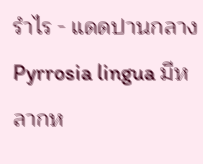รำไร - แดดปานกลาง
Pyrrosia lingua มีหลากห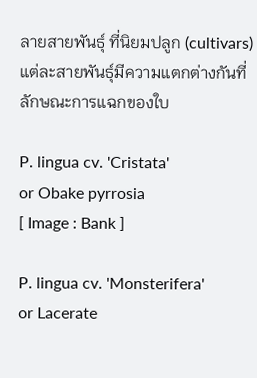ลายสายพันธุ์ ที่นิยมปลูก (cultivars) แต่ละสายพันธุ์มีความแตกต่างกันที่ลักษณะการแฉกของใบ

P. lingua cv. 'Cristata'
or Obake pyrrosia
[ Image : Bank ]

P. lingua cv. 'Monsterifera'
or Lacerate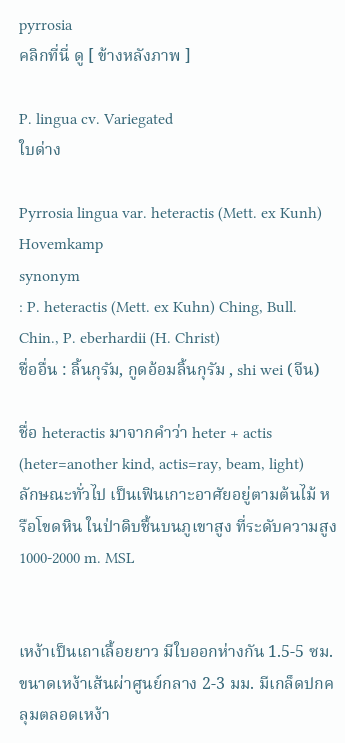pyrrosia
คลิกที่นี่ ดู [ ข้างหลังภาพ ]

P. lingua cv. Variegated
ใบด่าง

Pyrrosia lingua var. heteractis (Mett. ex Kunh) Hovemkamp
synonym
: P. heteractis (Mett. ex Kuhn) Ching, Bull. Chin., P. eberhardii (H. Christ)
ชื่ออื่น : ลิ้นกุรัม, กูดอ้อมลิ้นกุรัม , shi wei (จีน)

ชื่อ heteractis มาจากคำว่า heter + actis
(heter=another kind, actis=ray, beam, light)
ลักษณะทั่วไป เป็นเฟินเกาะอาศัยอยู่ตามต้นไม้ หรือโขดหิน ในป่าดิบชื้นบนภูเขาสูง ที่ระดับความสูง 1000-2000 m. MSL


เหง้าเป็นเถาเลื้อยยาว มีใบออกห่างกัน 1.5-5 ซม. ขนาดเหง้าเส้นผ่าศูนย์กลาง 2-3 มม. มีเกล็ดปกคลุมตลอดเหง้า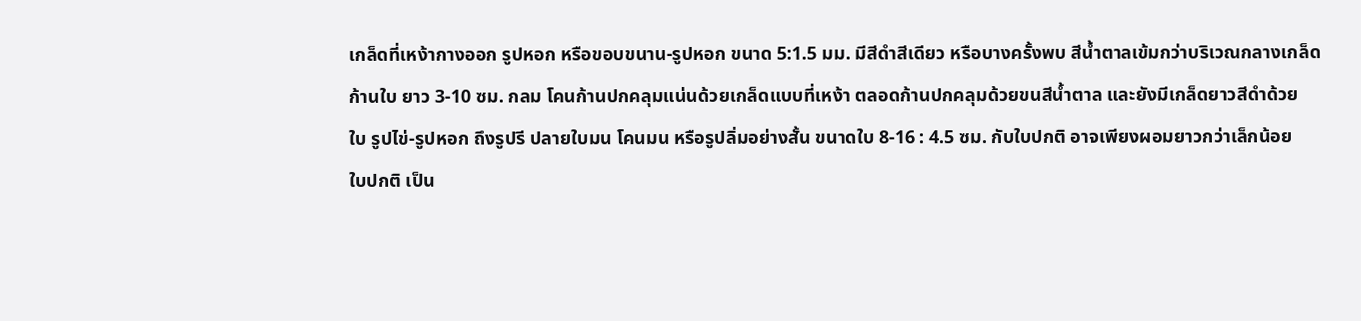เกล็ดที่เหง้ากางออก รูปหอก หรือขอบขนาน-รูปหอก ขนาด 5:1.5 มม. มีสีดำสีเดียว หรือบางครั้งพบ สีน้ำตาลเข้มกว่าบริเวณกลางเกล็ด
ก้านใบ ยาว 3-10 ซม. กลม โคนก้านปกคลุมแน่นด้วยเกล็ดแบบที่เหง้า ตลอดก้านปกคลุมด้วยขนสีน้ำตาล และยังมีเกล็ดยาวสีดำด้วย
ใบ รูปไข่-รูปหอก ถึงรูปรี ปลายใบมน โคนมน หรือรูปลิ่มอย่างสั้น ขนาดใบ 8-16 : 4.5 ซม. กับใบปกติ อาจเพียงผอมยาวกว่าเล็กน้อย
ใบปกติ เป็น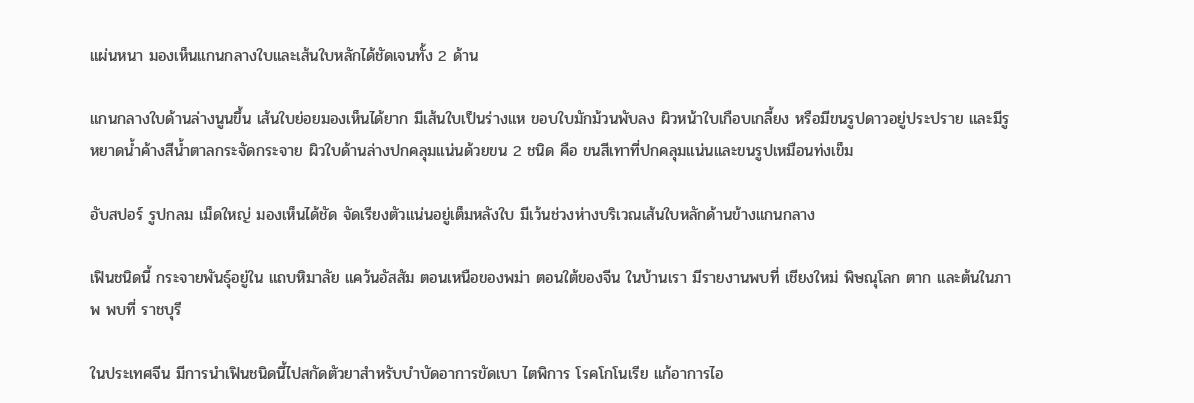แผ่นหนา มองเห็นแกนกลางใบและเส้นใบหลักได้ชัดเจนทั้ง 2 ด้าน

แกนกลางใบด้านล่างนูนขึ้น เส้นใบย่อยมองเห็นได้ยาก มีเส้นใบเป็นร่างแห ขอบใบมักม้วนพับลง ผิวหน้าใบเกือบเกลี้ยง หรือมีขนรูปดาวอยู่ประปราย และมีรูหยาดน้ำค้างสีน้ำตาลกระจัดกระจาย ผิวใบด้านล่างปกคลุมแน่นด้วยขน 2 ชนิด คือ ขนสีเทาที่ปกคลุมแน่นและขนรูปเหมือนท่งเข็ม

อับสปอร์ รูปกลม เม็ดใหญ่ มองเห็นได้ชัด จัดเรียงตัวแน่นอยู่เต็มหลังใบ มีเว้นช่วงห่างบริเวณเส้นใบหลักด้านข้างแกนกลาง

เฟินชนิดนี้ กระจายพันธุ์อยู่ใน แถบหิมาลัย แคว้นอัสสัม ตอนเหนือของพม่า ตอนใต้ของจีน ในบ้านเรา มีรายงานพบที่ เชียงใหม่ พิษณุโลก ตาก และต้นในภาพ พบที่ ราชบุรี

ในประเทศจีน มีการนำเฟินชนิดนี้ไปสกัดตัวยาสำหรับบำบัดอาการขัดเบา ไตพิการ โรคโกโนเรีย แก้อาการไอ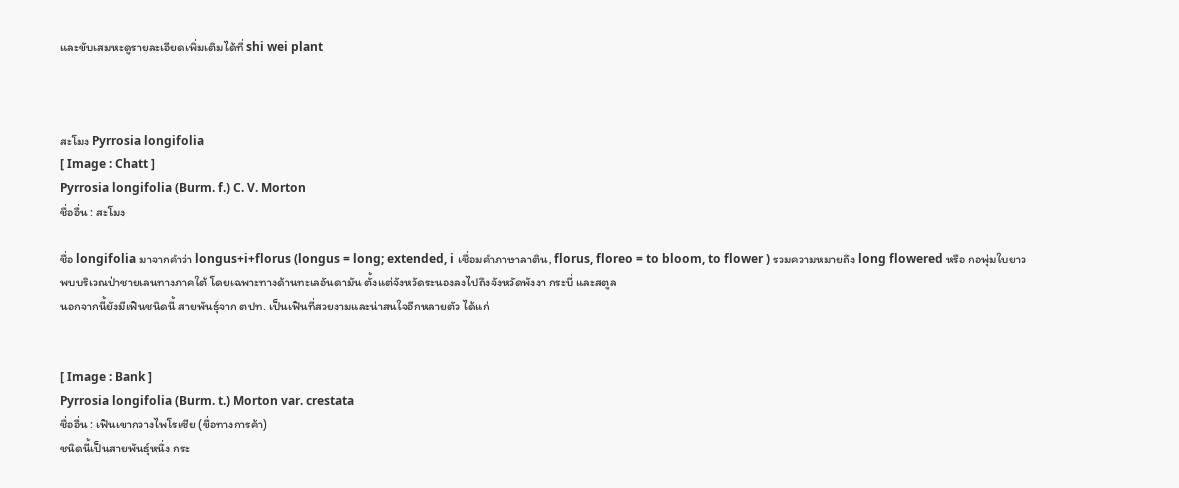และขับเสมหะดูรายละเอียดเพิ่มเติมได้ที่ shi wei plant



สะโมง Pyrrosia longifolia
[ Image : Chatt ]
Pyrrosia longifolia (Burm. f.) C. V. Morton
ชื่ออื่น : สะโมง

ชื่อ longifolia มาจากคำว่า longus+i+florus (longus = long; extended, i เชื่อมคำภาษาลาติน, florus, floreo = to bloom, to flower ) รวมความหมายถึง long flowered หรือ กอพุ่มใบยาว
พบบริเวณป่าชายเลนทางภาคใต้ โดยเฉพาะทางด้านทะเลอันดามัน ตั้งแต่จังหวัดระนองลงไปถึงจังหวัดพังงา กระบี่ และสตูล
นอกจากนี้ยังมีเฟินชนิดนี้ สายพันธุ์จาก ตปท. เป็นเฟินที่สวยงามและน่าสนใจอีกหลายตัว ได้แก่


[ Image : Bank ]
Pyrrosia longifolia (Burm. t.) Morton var. crestata
ชื่ออื่น : เฟินเขากวางไพโรเซีย (ขื่อทางการค้า)
ชนิดนี้เป็นสายพันธุ์หนึ่ง กระ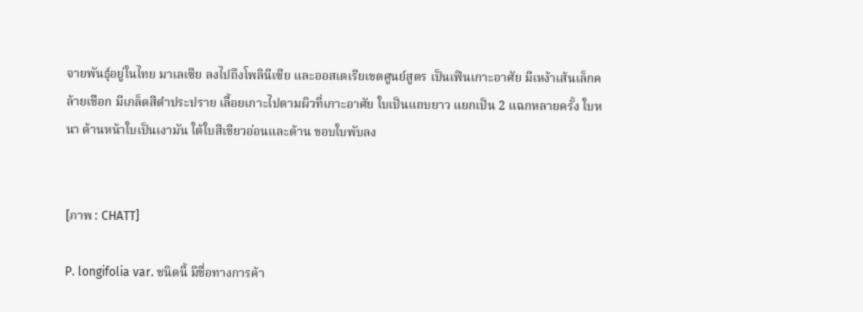จายพันธุ์อยู่ในไทย มาเลเซีย ลงไปถึงโพลินีเซีย และออสเตเรียเขตศูนย์สูตร เป็นเฟินเกาะอาศัย มีเหง้าเส้นเล็กคล้ายเชือก มีเกล็ดสีดำประปราย เลื้อยเกาะไปตามผิวที่เกาะอาศัย ใบเป็นแถบยาว แยกเป็น 2 แฉกหลายครั้ง ใบหนา ด้านหน้าใบเป็นเงามัน ใต้ใบสีเขียวอ่อนและด้าน ขอบใบพับลง


[ภาพ : CHATT]

P. longifolia var. ชนิดนี้ มีชื่อทางการค้า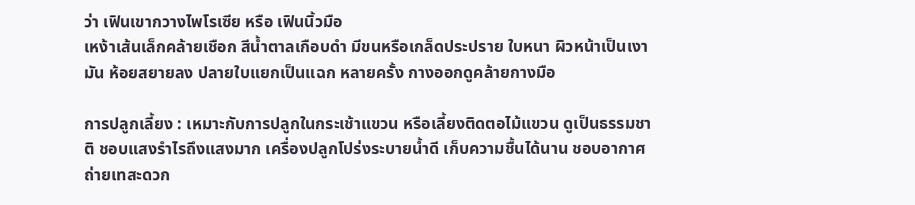ว่า เฟินเขากวางไพโรเซีย หรือ เฟินนิ้วมือ
เหง้าเส้นเล็กคล้ายเชือก สีน้ำตาลเกือบดำ มีขนหรือเกล็ดประปราย ใบหนา ผิวหน้าเป็นเงามัน ห้อยสยายลง ปลายใบแยกเป็นแฉก หลายครั้ง กางออกดูคล้ายกางมือ

การปลูกเลี้ยง : เหมาะกับการปลูกในกระเช้าแขวน หรือเลี้ยงติดตอไม้แขวน ดูเป็นธรรมชาติ ชอบแสงรำไรถึงแสงมาก เครื่องปลูกโปร่งระบายน้ำดี เก็บความชื้นได้นาน ชอบอากาศถ่ายเทสะดวก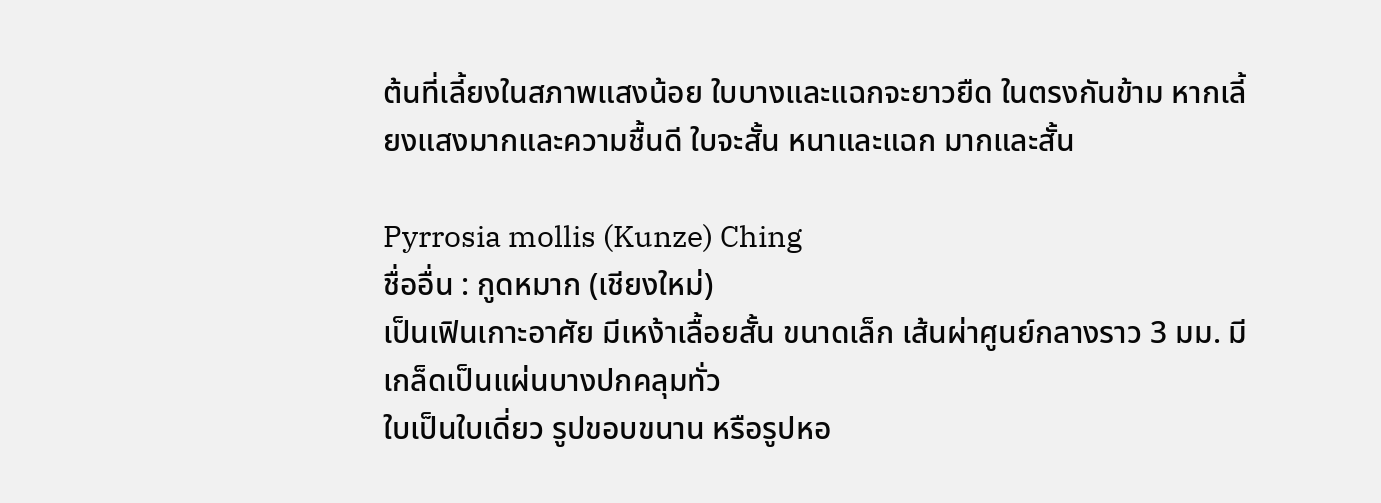ต้นที่เลี้ยงในสภาพแสงน้อย ใบบางและแฉกจะยาวยืด ในตรงกันข้าม หากเลี้ยงแสงมากและความชื้นดี ใบจะสั้น หนาและแฉก มากและสั้น

Pyrrosia mollis (Kunze) Ching
ชื่ออื่น : กูดหมาก (เชียงใหม่)
เป็นเฟินเกาะอาศัย มีเหง้าเลื้อยสั้น ขนาดเล็ก เส้นผ่าศูนย์กลางราว 3 มม. มีเกล็ดเป็นแผ่นบางปกคลุมทั่ว
ใบเป็นใบเดี่ยว รูปขอบขนาน หรือรูปหอ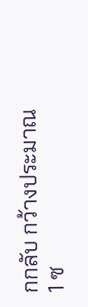กกลับ กว้างประมาณ 1 ซ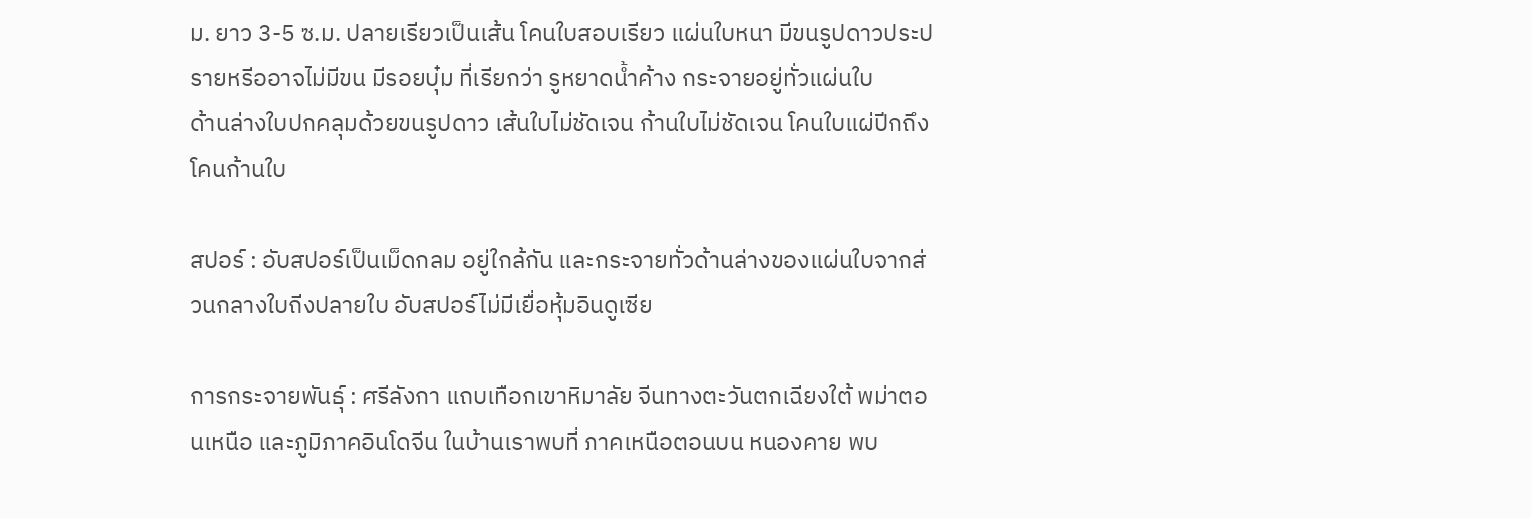ม. ยาว 3-5 ซ.ม. ปลายเรียวเป็นเส้น โคนใบสอบเรียว แผ่นใบหนา มีขนรูปดาวประปรายหรีออาจไม่มีขน มีรอยบุ๋ม ที่เรียกว่า รูหยาดน้ำค้าง กระจายอยู่ทั่วแผ่นใบ
ด้านล่างใบปกคลุมด้วยขนรูปดาว เส้นใบไม่ชัดเจน ก้านใบไม่ชัดเจน โคนใบแผ่ปีกถึงโคนก้านใบ

สปอร์ : อับสปอร์เป็นเม็ดกลม อยู่ใกล้กัน และกระจายทั่วด้านล่างของแผ่นใบจากส่วนกลางใบถีงปลายใบ อับสปอร์ไม่มีเยื่อหุ้มอินดูเซีย

การกระจายพันธุ์ : ศรีลังกา แถบเทือกเขาหิมาลัย จีนทางตะวันตกเฉียงใต้ พม่าตอนเหนือ และภูมิภาคอินโดจีน ในบ้านเราพบที่ ภาคเหนือตอนบน หนองคาย พบ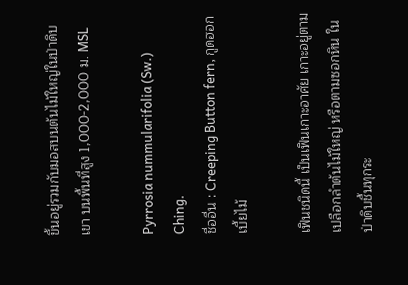ขึ้นอยู่รวมกับมอสบนต้นไม้ใหญ่ในป่าดิบเขา บนพื้นที่สูง 1,000-2,000 ม. MSL

Pyrrosia nummularifolia (Sw.) Ching.
ชื่ออื่น : Creeping Button fern, กูดฮอกเบี้ยไม้

เฟินชนิดนี้ เป็นเฟินเกาะอาศัย เกาะอยู่ตามเปลือกลำต้นไม้ใหญ่ หรือตามซอกหิน ในป่าดิบชื้นทุกระ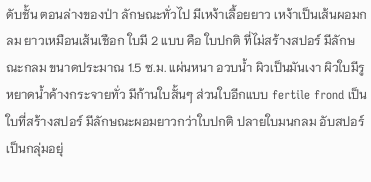ดับชั้น ตอนล่างของป่า ลักษณะทั่วไป มีเหง้าเลื้อยยาว เหง้าเป็นเส้นผอมกลม ยาวเหมือนเส้นเชือก ใบมี 2 แบบ คือ ใบปกติ ที่ไม่สร้างสปอร์ มีลักษณะกลม ขนาดประมาณ 1.5 ซ.ม. แผ่นหนา อวบน้ำ ผิวเป็นมันเงา ผิวใบมีรูหยาดน้ำค้างกระจายทั่ว มีก้านใบสั้นๆ ส่วนใบอีกแบบ fertile frond เป็นใบที่สร้างสปอร์ มีลักษณะผอมยาวกว่าใบปกติ ปลายใบมนกลม อับสปอร์ เป็นกลุ่มอยุ่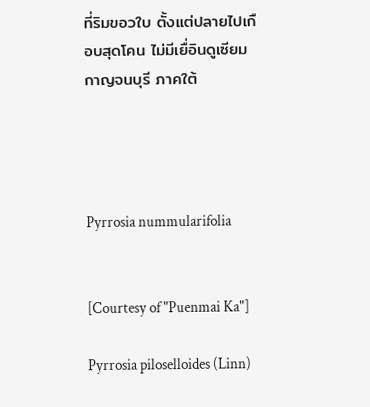ที่ริมขอวใบ ตั้งแต่ปลายไปเกือบสุดโคน ไม่มีเยื่อินดูเซียม
กาญจนบุรี ภาคใต้




Pyrrosia nummularifolia


[Courtesy of "Puenmai Ka"]

Pyrrosia piloselloides (Linn)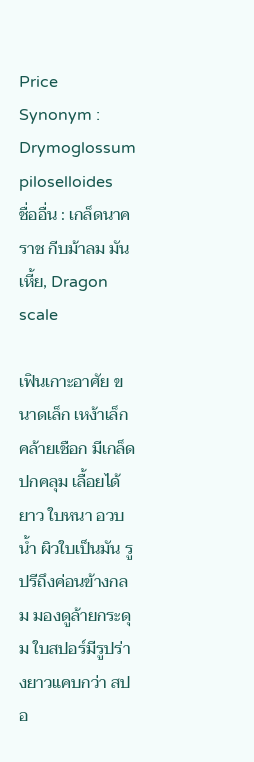Price
Synonym : Drymoglossum piloselloides
ชื่ออื่น : เกล็ดนาคราช กีบม้าลม มันเหี้ย, Dragon scale

เฟินเกาะอาศัย ขนาดเล็ก เหง้าเล็กคล้ายเชือก มีเกล็ดปกคลุม เลื้อยได้ยาว ใบหนา อวบน้ำ ผิวใบเป็นมัน รูปรีถึงค่อนข้างกลม มองดูล้ายกระดุม ใบสปอร์มีรูปร่างยาวแคบกว่า สปอ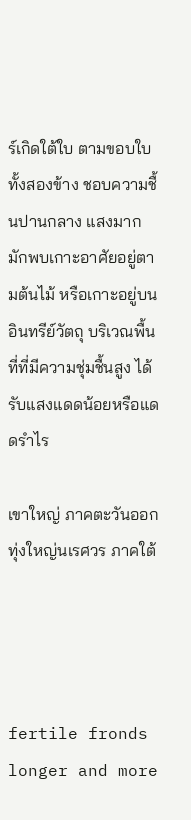ร์เกิดใต้ใบ ตามขอบใบทั้งสองข้าง ชอบความชื้นปานกลาง แสงมาก มักพบเกาะอาศัยอยู่ตามต้นไม้ หรือเกาะอยู่บนอินทรีย์วัตถุ บริเวณพื้นที่ที่มีความชุ่มชื้นสูง ได้รับแสงแดดน้อยหรือแดดรำไร

เขาใหญ่ ภาคตะวันออก ทุ่งใหญ่นเรศวร ภาคใต้




fertile fronds longer and more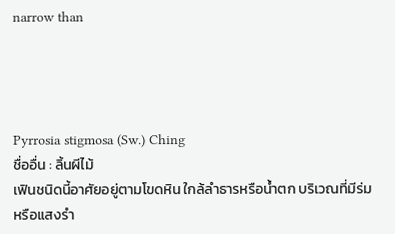narrow than




Pyrrosia stigmosa (Sw.) Ching
ชื่ออื่น : ลิ้นผีไม้
เฟินชนิดนี้อาศัยอยู่ตามโขดหิน ใกล้ลำธารหรือน้ำตก บริเวณที่มีร่มหรือแสงรำ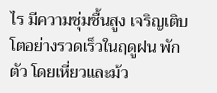ไร มีความชุ่มชื้นสูง เจริญเติบโตอย่างรวดเร็วในฤดูฝน พักตัว โดยเหี่ยวและม้ว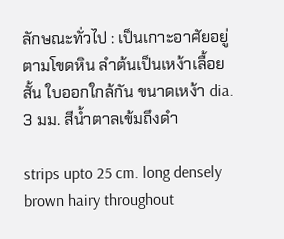ลักษณะทั่วไป : เป็นเกาะอาศัยอยู่ตามโขดหิน ลำต้นเป็นเหง้าเลื้อยสั้น ใบออกใกล้กัน ขนาดเหง้า dia. 3 มม. สีน้ำตาลเข้มถึงดำ

strips upto 25 cm. long densely brown hairy throughout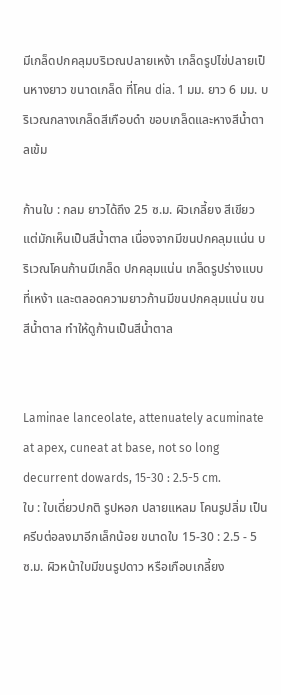มีเกล็ดปกคลุมบริเวณปลายเหง้า เกล็ดรูปไข่ปลายเป็นหางยาว ขนาดเกล็ด ที่โคน dia. 1 มม. ยาว 6 มม. บริเวณกลางเกล็ดสีเกือบดำ ขอบเกล็ดและหางสีน้ำตาลเข้ม

ก้านใบ : กลม ยาวได้ถึง 25 ซ.ม. ผิวเกลี้ยง สีเขียว แต่มักเห็นเป็นสีน้ำตาล เนื่องจากมีขนปกคลุมแน่น บริเวณโคนก้านมีเกล็ด ปกคลุมแน่น เกล็ดรูปร่างแบบที่เหง้า และตลอดความยาวก้านมีขนปกคลุมแน่น ขนสีน้ำตาล ทำให้ดูก้านเป็นสีน้ำตาล


Laminae lanceolate, attenuately acuminate at apex, cuneat at base, not so long decurrent dowards, 15-30 : 2.5-5 cm.
ใบ : ใบเดี่ยวปกติ รูปหอก ปลายแหลม โคนรูปลิ่ม เป็นครีบต่อลงมาอีกเล็กน้อย ขนาดใบ 15-30 : 2.5 - 5 ซ.ม. ผิวหน้าใบมีขนรูปดาว หรือเกือบเกลี้ยง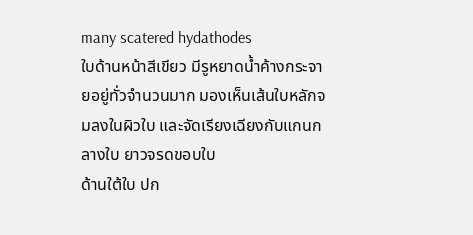many scatered hydathodes
ใบด้านหน้าสีเขียว มีรูหยาดน้ำค้างกระจายอยู่ทั่วจำนวนมาก มองเห็นเส้นใบหลักจมลงในผิวใบ และจัดเรียงเฉียงกับแกนกลางใบ ยาวจรดขอบใบ
ด้านใต้ใบ ปก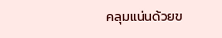คลุมแน่นด้วยข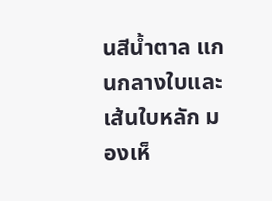นสีน้ำตาล แกนกลางใบและเส้นใบหลัก มองเห็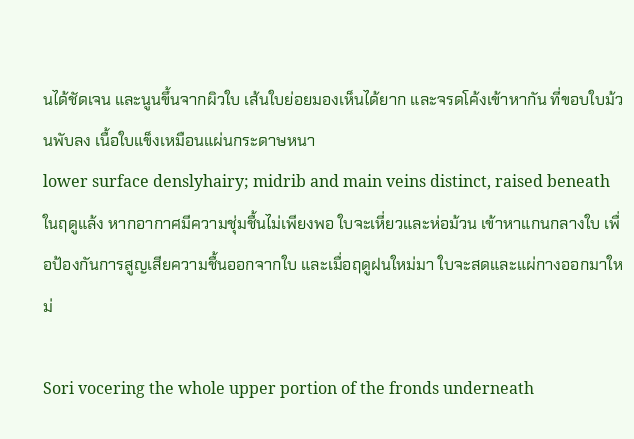นได้ชัดเจน และนูนขึ้นจากผิวใบ เส้นใบย่อยมองเห็นได้ยาก และจรดโค้งเข้าหากัน ที่ขอบใบม้วนพับลง เนื้อใบแข็งเหมือนแผ่นกระดาษหนา
lower surface denslyhairy; midrib and main veins distinct, raised beneath
ในฤดูแล้ง หากอากาศมีความชุ่มชื้นไม่เพียงพอ ใบจะเหี่ยวและห่อม้วน เข้าหาแกนกลางใบ เพื่อป้องกันการสูญเสียความชื้นออกจากใบ และเมื่อฤดูฝนใหม่มา ใบจะสดและแผ่กางออกมาใหม่

Sori vocering the whole upper portion of the fronds underneath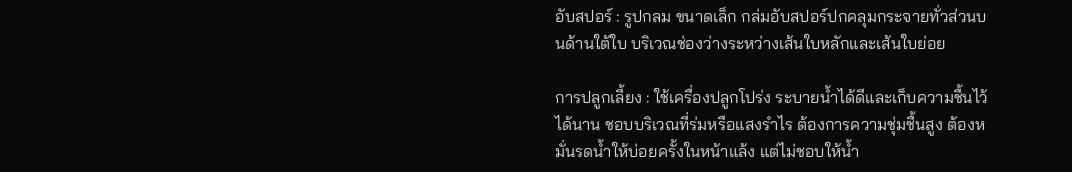อับสปอร์ : รูปกลม ขนาดเล็ก กล่มอับสปอร์ปกคลุมกระจายทั่วส่วนบนด้านใต้ใบ บริเวณช่องว่างระหว่างเส้นใบหลักและเส้นใบย่อย

การปลูกเลี้ยง : ใช้เครื่องปลูกโปร่ง ระบายน้ำได้ดีและเก็บความชื้นไว้ได้นาน ชอบบริเวณที่ร่มหรือแสงรำไร ต้องการความชุ่มชื้นสูง ต้องหมั่นรดน้ำให้บ่อยครั้งในหน้าแล้ง แต่ไม่ชอบให้น้ำ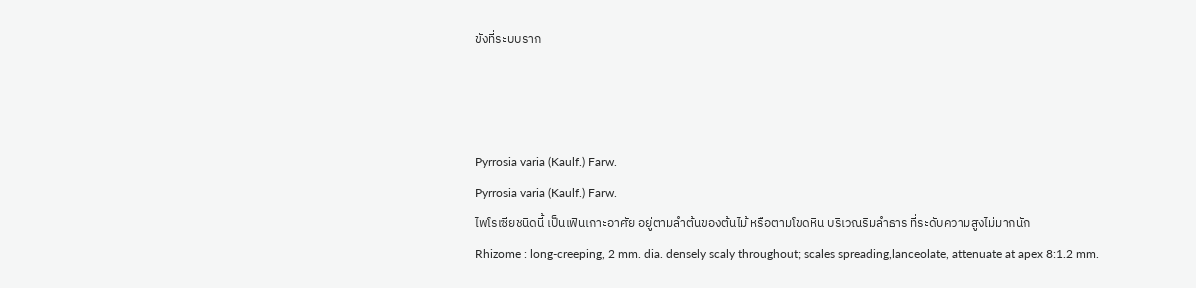ขังที่ระบบราก



Pyrrosia varia (Kaulf.) Farw.
Pyrrosia varia (Kaulf.) Farw.
ไพโรเซียชนิดนี้ เป็นเฟินเกาะอาศัย อยู่ตามลำต้นของต้นไม้ หรือตามโขดหิน บริเวณริมลำธาร ที่ระดับความสูงไม่มากนัก
Rhizome : long-creeping, 2 mm. dia. densely scaly throughout; scales spreading,lanceolate, attenuate at apex 8:1.2 mm.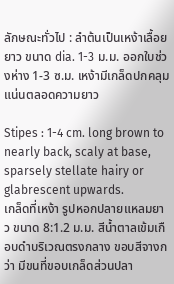ลักษณะทั่วไป : ลำต้นเป็นเหง้าเลื้อยยาว ขนาด dia. 1-3 ม.ม. ออกใบช่วงห่าง 1-3 ซ.ม. เหง้ามีเกล็ดปกคลุมแน่นตลอดความยาว

Stipes : 1-4 cm. long brown to nearly back, scaly at base, sparsely stellate hairy or glabrescent upwards.
เกล็ดที่เหง้า รูปหอกปลายแหลมยาว ขนาด 8:1.2 ม.ม. สีน้ำตาลเข้มเกือบดำบริเวณตรงกลาง ขอบสีจางกว่า มีขนที่ขอบเกล็ดส่วนปลา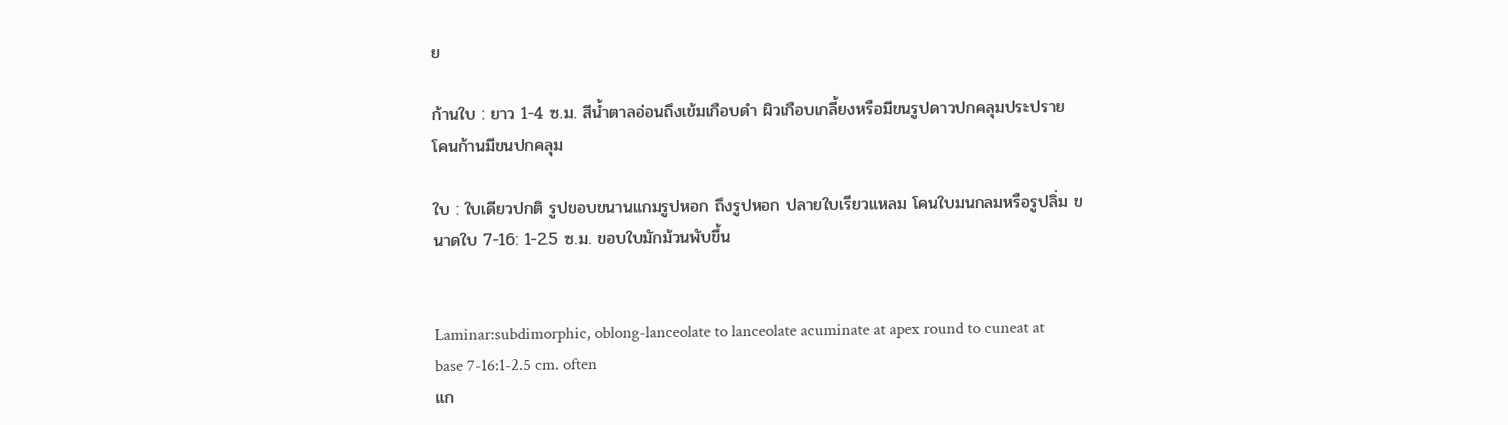ย

ก้านใบ : ยาว 1-4 ซ.ม. สีน้ำตาลอ่อนถึงเข้มเกือบดำ ผิวเกือบเกลี้ยงหรือมีขนรูปดาวปกคลุมประปราย โคนก้านมีขนปกคลุม

ใบ : ใบเดียวปกติ รูปขอบขนานแกมรูปหอก ถึงรูปหอก ปลายใบเรียวแหลม โคนใบมนกลมหรือรูปลิ่ม ขนาดใบ 7-16: 1-2.5 ซ.ม. ขอบใบมักม้วนพับขึ้น


Laminar:subdimorphic, oblong-lanceolate to lanceolate acuminate at apex round to cuneat at base 7-16:1-2.5 cm. often
แก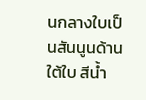นกลางใบเป็นสันนูนด้านใต้ใบ สีน้ำ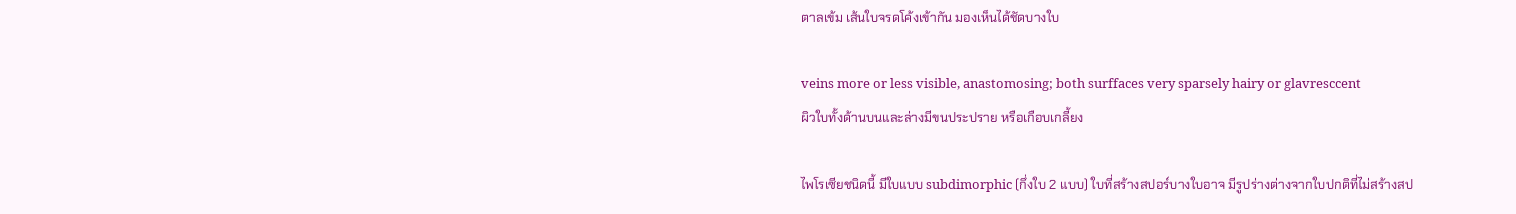ตาลเข้ม เส้นใบจรดโค้งเข้ากัน มองเห็นได้ชัดบางใบ

veins more or less visible, anastomosing; both surffaces very sparsely hairy or glavresccent
ผิวใบทั้งด้านบนและล่างมีขนประปราย หรือเกือบเกลี้ยง

ไพโรเซียชนิดนี้ มีใบแบบ subdimorphic (กึ่งใบ 2 แบบ) ใบที่สร้างสปอร์บางใบอาจ มีรูปร่างต่างจากใบปกติที่ไม่สร้างสป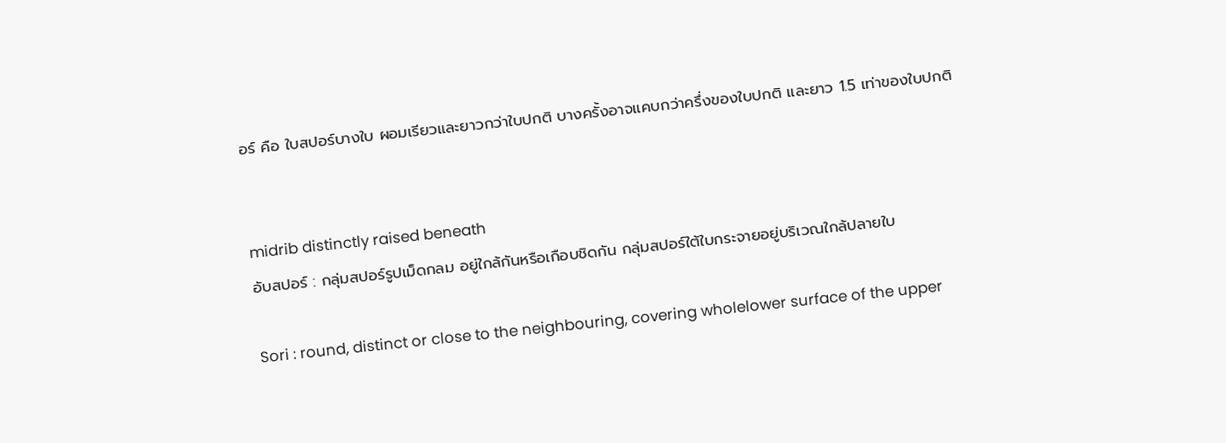อร์ คือ ใบสปอร์บางใบ ผอมเรียวและยาวกว่าใบปกติ บางครั้งอาจแคบกว่าครึ่งของใบปกติ และยาว 1.5 เท่าของใบปกติ


midrib distinctly raised beneath
อับสปอร์ : กลุ่มสปอร์รูปเม็ดกลม อยู่ใกล้กันหรือเกือบชิดกัน กลุ่มสปอร์ใต้ใบกระจายอยู่บริเวณใกล้ปลายใบ

Sori : round, distinct or close to the neighbouring, covering wholelower surface of the upper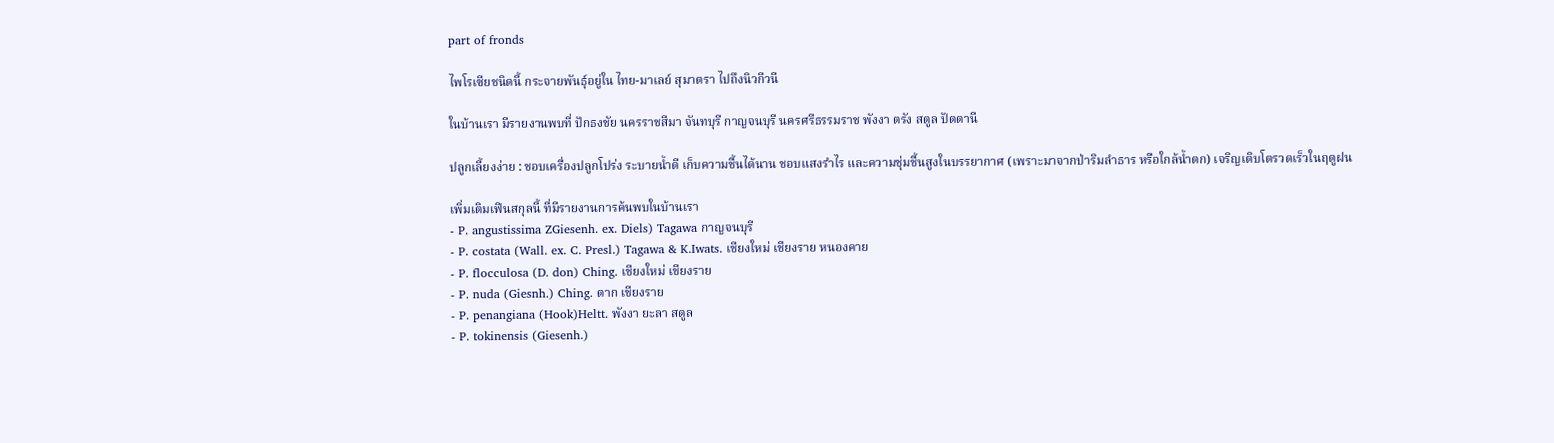part of fronds

ไพโรเซียชนิดนี้ กระจายพันธุ์อยู่ใน ไทย-มาเลย์ สุมาตรา ไปถึงนิวกีวนี

ในบ้านเรา มีรายงานพบที่ ปักธงชัย นครราชสีมา จันทบุรี กาญจนบุรี นครศรีธรรมราช พังงา ตรัง สตูล ปัตตานี

ปลูกเลี้ยงง่าย : ชอบเครื่องปลูกโปร่ง ระบายน้ำดี เก็บความชื้นได้นาน ชอบแสงรำไร และความชุ่มชื้นสูงในบรรยากาศ (เพราะมาจากป่าริมลำธาร หรือใกล้น้ำตก) เจริญเติบโตรวดเร็วในฤดูฝน

เพิ่มเติมเฟินสกุลนี้ ที่มีรายงานการค้นพบในบ้านเรา
- P. angustissima ZGiesenh. ex. Diels) Tagawa กาญจนบุรี
- P. costata (Wall. ex. C. Presl.) Tagawa & K.Iwats. เชียงใหม่ เชียงราย หนองคาย
- P. flocculosa (D. don) Ching. เชียงใหม่ เชียงราย
- P. nuda (Giesnh.) Ching. ตาก เชียงราย
- P. penangiana (Hook)Heltt. พังงา ยะลา สตูล
- P. tokinensis (Giesenh.)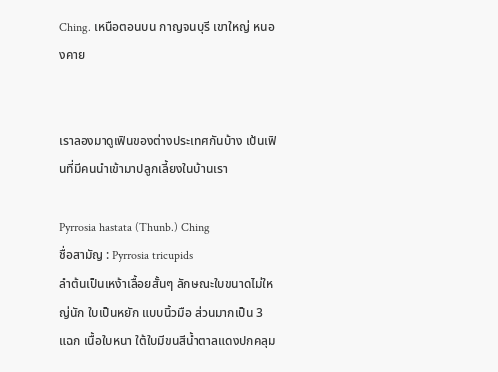Ching. เหนือตอนบน กาญจนบุรี เขาใหญ่ หนองคาย


เราลองมาดูเฟินของต่างประเทศกันบ้าง เป้นเฟินที่มีคนนำเข้ามาปลูกเลี้ยงในบ้านเรา

Pyrrosia hastata (Thunb.) Ching
ชื่อสามัญ : Pyrrosia tricupids
ลำต้นเป็นเหง้าเลื้อยสั้นๆ ลักษณะใบขนาดไม่ใหญ่นัก ใบเป็นหยัก แบบนิ้วมือ ส่วนมากเป็น 3 แฉก เนื้อใบหนา ใต้ใบมีขนสีน้ำตาลแดงปกคลุม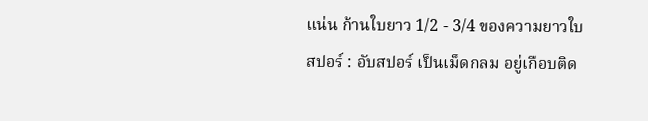แน่น ก้านใบยาว 1/2 - 3/4 ของความยาวใบ
สปอร์ : อับสปอร์ เป็นเม็ดกลม อยู่เกือบติด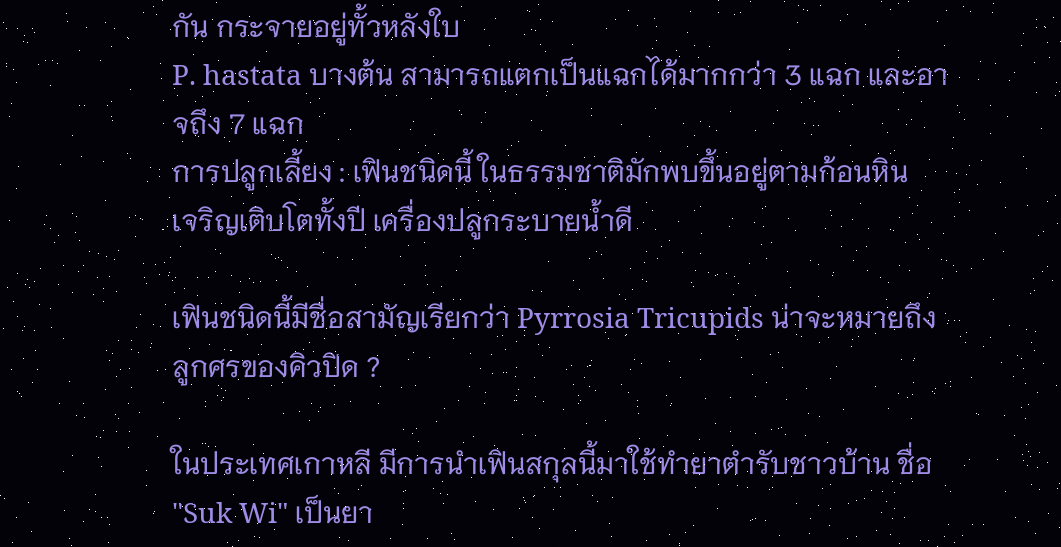กัน กระจายอยู่ทั้วหลังใบ
P. hastata บางต้น สามารถแตกเป็นแฉกได้มากกว่า 3 แฉก และอาจถึง 7 แฉก
การปลูกเลี้ยง : เฟินชนิดนี้ ในธรรมชาติมักพบขึ้นอยู่ตามก้อนหิน
เจริญเติบโตทั้งปี เครื่องปลูกระบายน้ำดี

เฟินชนิดนี้มีชื่อสามัญเรียกว่า Pyrrosia Tricupids น่าจะหมายถึง ลูกศรของคิวปิด ?

ในประเทศเกาหลี มีการนำเฟินสกุลนี้มาใช้ทำยาตำรับชาวบ้าน ชื่อ "Suk Wi" เป็นยา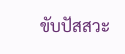ขับปัสสวะ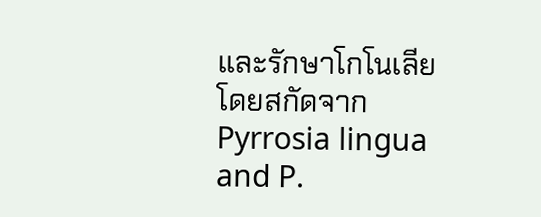และรักษาโกโนเลีย โดยสกัดจาก Pyrrosia lingua and P.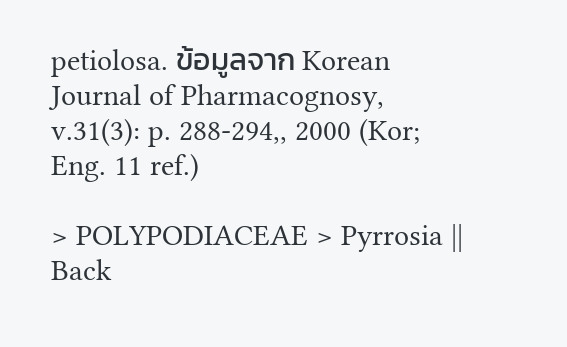petiolosa. ข้อมูลจาก Korean Journal of Pharmacognosy, v.31(3): p. 288-294,, 2000 (Kor; Eng. 11 ref.)

> POLYPODIACEAE > Pyrrosia || Back